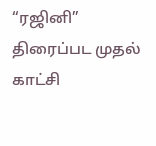“ரஜினி” திரைப்பட முதல் காட்சி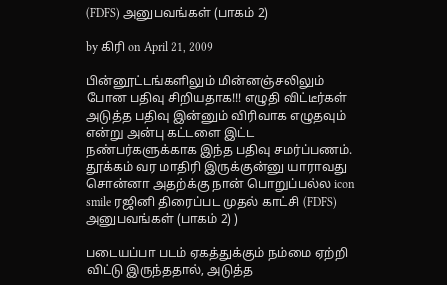(FDFS) அனுபவங்கள் (பாகம் 2)

by கிரி on April 21, 2009

பின்னூட்டங்களிலும் மின்னஞ்சலிலும் போன பதிவு சிறியதாக!!! எழுதி விட்டீர்கள் அடுத்த பதிவு இன்னும் விரிவாக எழுதவும் என்று அன்பு கட்டளை இட்ட நண்பர்களுக்காக இந்த பதிவு சமர்ப்பணம். தூக்கம் வர மாதிரி இருக்குன்னு யாராவது சொன்னா அதற்க்கு நான் பொறுப்பல்ல icon smile ரஜினி திரைப்பட முதல் காட்சி (FDFS) அனுபவங்கள் (பாகம் 2) )

படையப்பா படம் ஏகத்துக்கும் நம்மை ஏற்றி விட்டு இருந்ததால், அடுத்த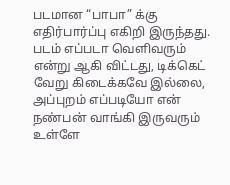படமான “பாபா” க்கு எதிர்பார்ப்பு எகிறி இருந்தது. படம் எப்படா வெளிவரும் என்று ஆகி விட்டது, டிக்கெட் வேறு கிடைக்கவே இல்லை, அப்புறம் எப்படியோ என் நண்பன் வாங்கி இருவரும் உள்ளே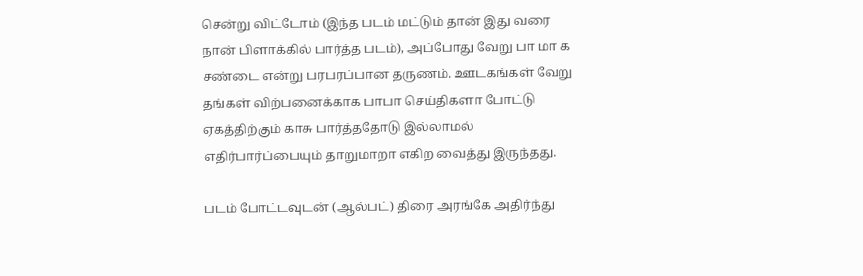சென்று விட்டோம் (இந்த படம் மட்டும் தான் இது வரை நான் பிளாக்கில் பார்த்த படம்), அப்போது வேறு பா மா க சண்டை என்று பரபரப்பான தருணம். ஊடகங்கள் வேறு தங்கள் விற்பனைக்காக பாபா செய்திகளா போட்டு ஏகத்திற்கும் காசு பார்த்ததோடு இல்லாமல் எதிர்பார்ப்பையும் தாறுமாறா எகிற வைத்து இருந்தது.

படம் போட்டவுடன் (ஆல்பட்) திரை அரங்கே அதிர்ந்து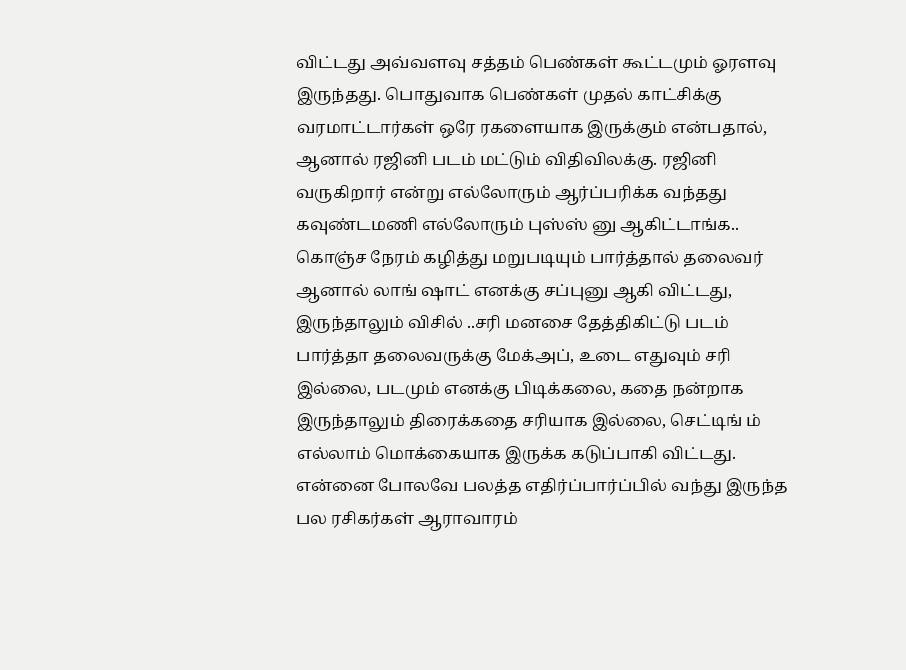விட்டது அவ்வளவு சத்தம் பெண்கள் கூட்டமும் ஓரளவு இருந்தது. பொதுவாக பெண்கள் முதல் காட்சிக்கு வரமாட்டார்கள் ஒரே ரகளையாக இருக்கும் என்பதால், ஆனால் ரஜினி படம் மட்டும் விதிவிலக்கு. ரஜினி வருகிறார் என்று எல்லோரும் ஆர்ப்பரிக்க வந்தது கவுண்டமணி எல்லோரும் புஸ்ஸ் னு ஆகிட்டாங்க.. கொஞ்ச நேரம் கழித்து மறுபடியும் பார்த்தால் தலைவர் ஆனால் லாங் ஷாட் எனக்கு சப்புனு ஆகி விட்டது, இருந்தாலும் விசில் ..சரி மனசை தேத்திகிட்டு படம் பார்த்தா தலைவருக்கு மேக்அப், உடை எதுவும் சரி இல்லை, படமும் எனக்கு பிடிக்கலை, கதை நன்றாக இருந்தாலும் திரைக்கதை சரியாக இல்லை, செட்டிங் ம் எல்லாம் மொக்கையாக இருக்க கடுப்பாகி விட்டது. என்னை போலவே பலத்த எதிர்ப்பார்ப்பில் வந்து இருந்த பல ரசிகர்கள் ஆராவாரம்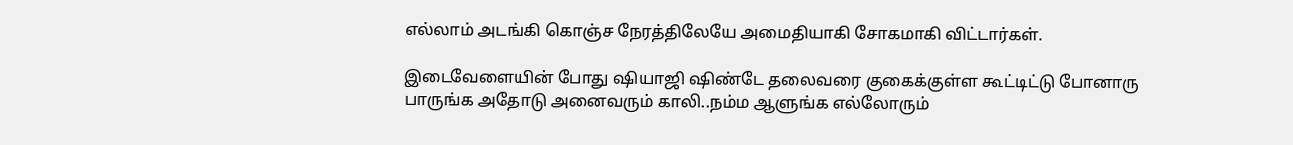எல்லாம் அடங்கி கொஞ்ச நேரத்திலேயே அமைதியாகி சோகமாகி விட்டார்கள்.

இடைவேளையின் போது ஷியாஜி ஷிண்டே தலைவரை குகைக்குள்ள கூட்டிட்டு போனாரு பாருங்க அதோடு அனைவரும் காலி..நம்ம ஆளுங்க எல்லோரும்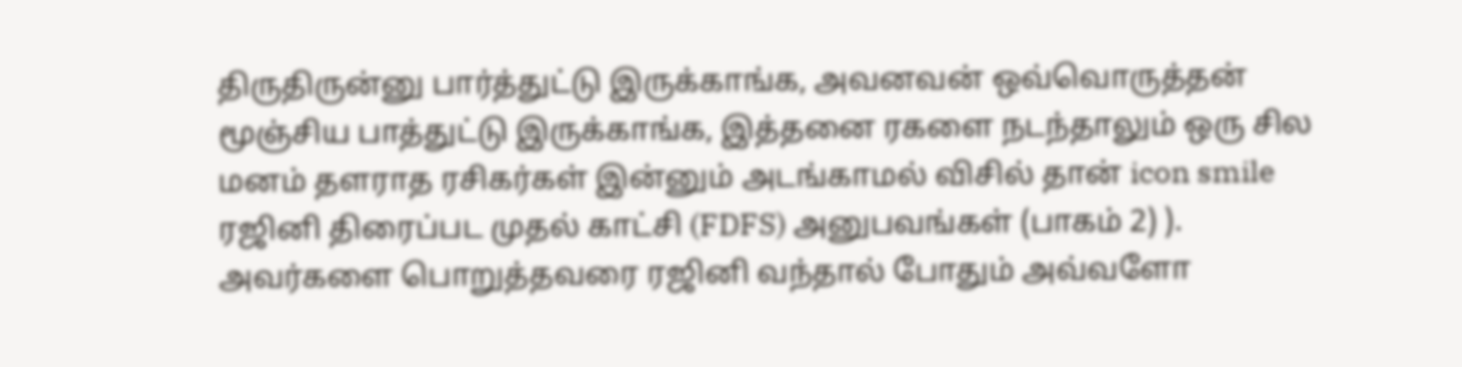திருதிருன்னு பார்த்துட்டு இருக்காங்க, அவனவன் ஒவ்வொருத்தன் மூஞ்சிய பாத்துட்டு இருக்காங்க, இத்தனை ரகளை நடந்தாலும் ஒரு சில மனம் தளராத ரசிகர்கள் இன்னும் அடங்காமல் விசில் தான் icon smile ரஜினி திரைப்பட முதல் காட்சி (FDFS) அனுபவங்கள் (பாகம் 2) ). அவர்களை பொறுத்தவரை ரஜினி வந்தால் போதும் அவ்வளோ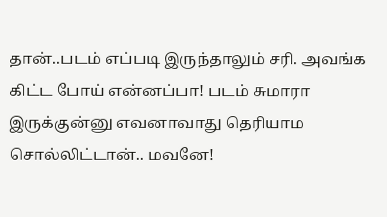தான்..படம் எப்படி இருந்தாலும் சரி. அவங்க கிட்ட போய் என்னப்பா! படம் சுமாரா இருக்குன்னு எவனாவாது தெரியாம சொல்லிட்டான்.. மவனே!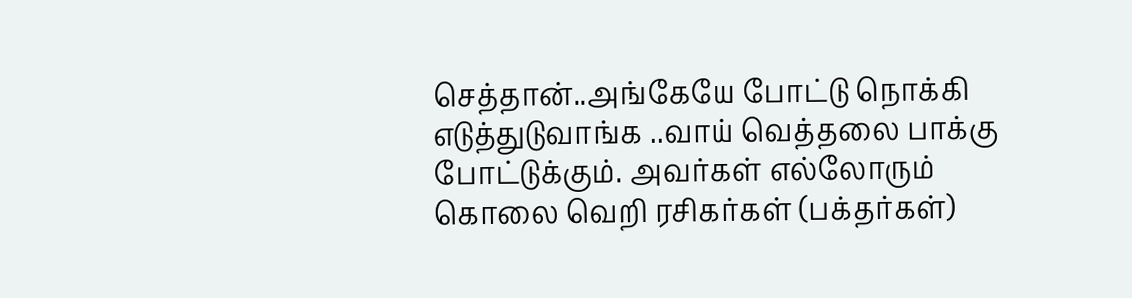செத்தான்..அங்கேயே போட்டு நொக்கி எடுத்துடுவாங்க ..வாய் வெத்தலை பாக்கு போட்டுக்கும். அவர்கள் எல்லோரும் கொலை வெறி ரசிகர்கள் (பக்தர்கள்)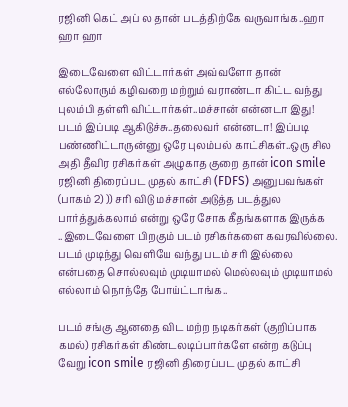ரஜினி கெட் அப் ல தான் படத்திற்கே வருவாங்க..ஹா ஹா ஹா

இடைவேளை விட்டார்கள் அவ்வளோ தான் எல்லோரும் கழிவறை மற்றும் வராண்டா கிட்ட வந்து புலம்பி தள்ளி விட்டார்கள்..மச்சான் என்னடா இது! படம் இப்படி ஆகிடுச்சு..தலைவர் என்னடா! இப்படி பண்ணிட்டாருன்னு ஒரே புலம்பல் காட்சிகள்..ஒரு சில அதி தீவிர ரசிகர்கள் அழுகாத குறை தான் icon smile ரஜினி திரைப்பட முதல் காட்சி (FDFS) அனுபவங்கள் (பாகம் 2) )) சரி விடு மச்சான் அடுத்த படத்துல பார்த்துக்கலாம் என்று ஒரே சோக கீதங்களாக இருக்க ..இடைவேளை பிறகும் படம் ரசிகர்களை கவரவில்லை. படம் முடிந்து வெளியே வந்து படம் சரி இல்லை என்பதை சொல்லவும் முடியாமல் மெல்லவும் முடியாமல் எல்லாம் நொந்தே போய்ட்டாங்க..

படம் சங்கு ஆனதை விட மற்ற நடிகர்கள் (குறிப்பாக கமல்) ரசிகர்கள் கிண்டலடிப்பார்களே என்ற கடுப்பு வேறு icon smile ரஜினி திரைப்பட முதல் காட்சி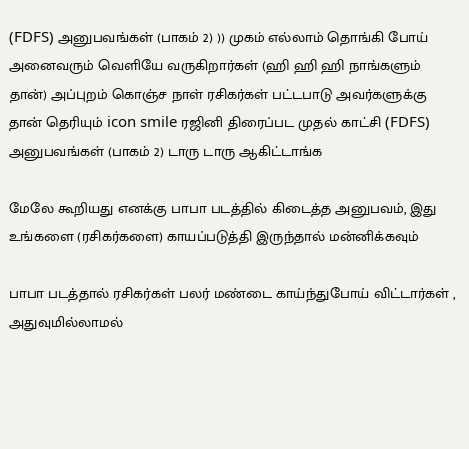(FDFS) அனுபவங்கள் (பாகம் 2) )) முகம் எல்லாம் தொங்கி போய் அனைவரும் வெளியே வருகிறார்கள் (ஹி ஹி ஹி நாங்களும் தான்) அப்புறம் கொஞ்ச நாள் ரசிகர்கள் பட்டபாடு அவர்களுக்கு தான் தெரியும் icon smile ரஜினி திரைப்பட முதல் காட்சி (FDFS) அனுபவங்கள் (பாகம் 2) டாரு டாரு ஆகிட்டாங்க

மேலே கூறியது எனக்கு பாபா படத்தில் கிடைத்த அனுபவம், இது உங்களை (ரசிகர்களை) காயப்படுத்தி இருந்தால் மன்னிக்கவும்

பாபா படத்தால் ரசிகர்கள் பலர் மண்டை காய்ந்துபோய் விட்டார்கள் , அதுவுமில்லாமல்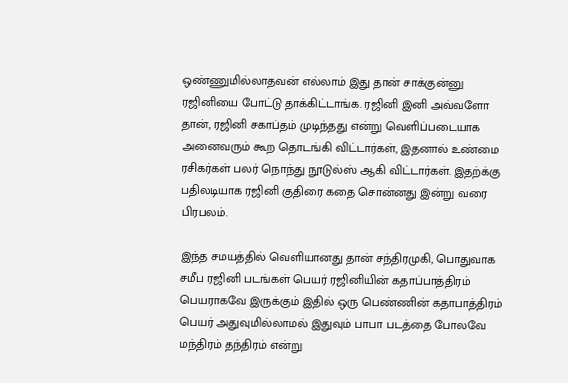ஒண்ணுமில்லாதவன் எல்லாம் இது தான் சாக்குன்னு ரஜினியை போட்டு தாக்கிட்டாங்க. ரஜினி இனி அவ்வளோ தான், ரஜினி சகாப்தம் முடிந்தது என்று வெளிப்படையாக அனைவரும் கூற தொடங்கி விட்டார்கள், இதனால் உண்மை ரசிகர்கள் பலர் நொந்து நூடுல்ஸ் ஆகி விட்டார்கள். இதற்க்கு பதிலடியாக ரஜினி குதிரை கதை சொன்னது இன்று வரை பிரபலம்.

இந்த சமயத்தில் வெளியானது தான் சந்திரமுகி, பொதுவாக சமீப ரஜினி படங்கள் பெயர் ரஜினியின் கதாப்பாத்திரம் பெயராகவே இருக்கும் இதில் ஒரு பெண்ணின் கதாபாத்திரம் பெயர் அதுவுமில்லாமல் இதுவும் பாபா படத்தை போலவே மந்திரம் தந்திரம் என்று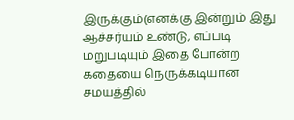இருக்கும்(எனக்கு இன்றும் இது ஆச்சர்யம் உண்டு, எப்படி மறுபடியும் இதை போன்ற கதையை நெருக்கடியான சமயத்தில்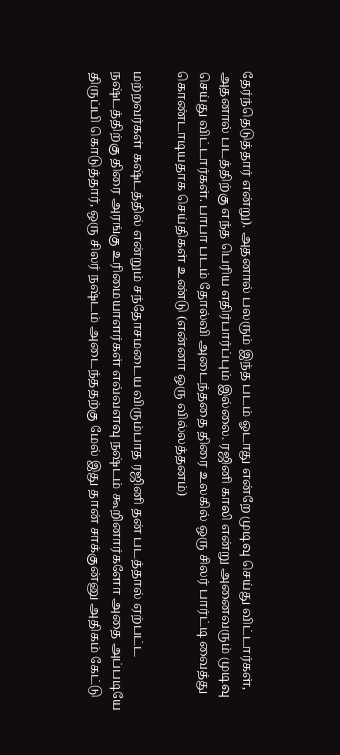தேர்ந்தெடுத்தார் என்று). அதனால் பலரும் இந்த படம் ஓடாது என்றே முடிவு செய்து விட்டார்கள், அதனால் படத்திற்கு எந்த பெரிய எதிர்பார்ப்பும் இல்லை. ரஜினி காலி என்று அனைவரும் முடிவு செய்து விட்டார்கள். பாபா படம் தோல்வி அடைந்ததை திரை உலகில் ஒரு சிலர் பார்ட்டி வைத்து கொண்டாடியதாக செய்திகள் உண்டு (என்னா ஒரு வில்லத்தனம்)

மற்றவர்கள் கஷ்டத்தில் என்றும் சந்தோசமடைய விரும்பாத ரஜினி தன் படத்தால் ஏற்பட்ட நஷ்டத்திற்கு திரை அரங்கு உரிமையாளர்கள் எவ்வளவு நஷ்டம் கூறினார்களோ அதை அப்படியே திருப்பி கொடுத்தார், ஒரு சிலர் நஷ்டம் அடைந்ததற்கு மேல் இது தான் சாக்குன்னு அதிகம் கேட்டு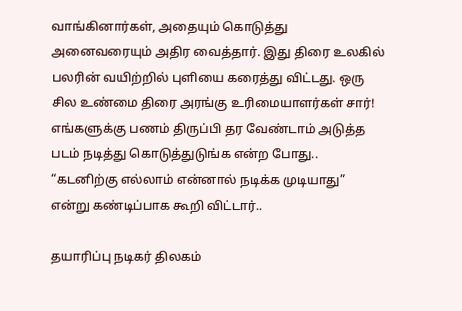வாங்கினார்கள், அதையும் கொடுத்து அனைவரையும் அதிர வைத்தார். இது திரை உலகில் பலரின் வயிற்றில் புளியை கரைத்து விட்டது. ஒரு சில உண்மை திரை அரங்கு உரிமையாளர்கள் சார்! எங்களுக்கு பணம் திருப்பி தர வேண்டாம் அடுத்த படம் நடித்து கொடுத்துடுங்க என்ற போது.. “கடனிற்கு எல்லாம் என்னால் நடிக்க முடியாது” என்று கண்டிப்பாக கூறி விட்டார்..

தயாரிப்பு நடிகர் திலகம்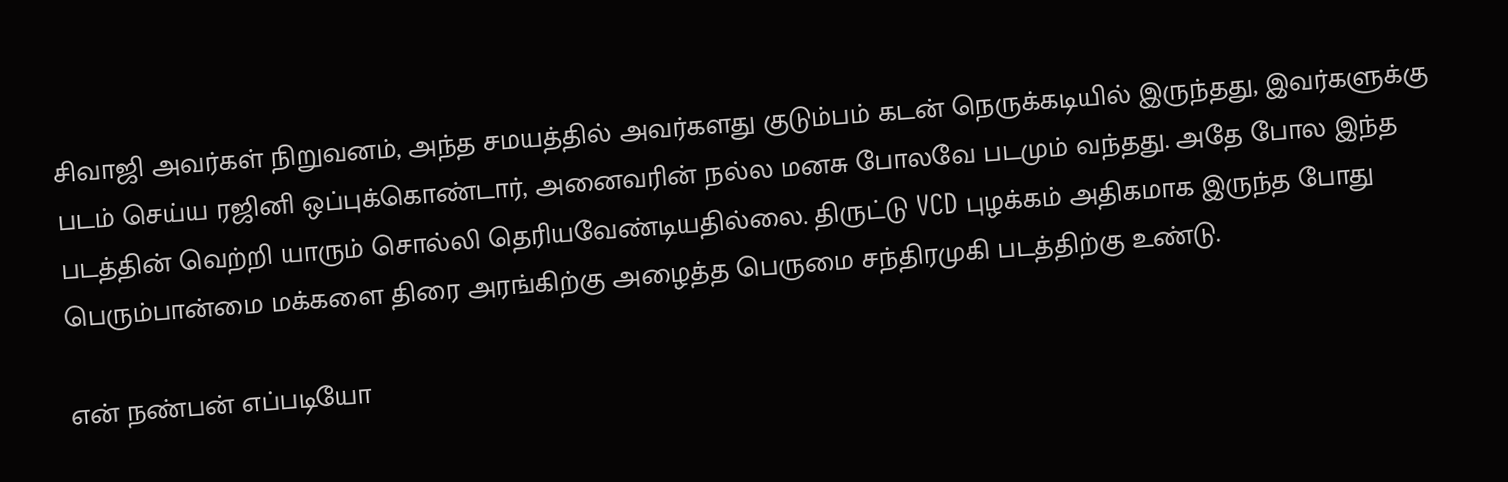சிவாஜி அவர்கள் நிறுவனம், அந்த சமயத்தில் அவர்களது குடும்பம் கடன் நெருக்கடியில் இருந்தது, இவர்களுக்கு படம் செய்ய ரஜினி ஒப்புக்கொண்டார், அனைவரின் நல்ல மனசு போலவே படமும் வந்தது. அதே போல இந்த படத்தின் வெற்றி யாரும் சொல்லி தெரியவேண்டியதில்லை. திருட்டு VCD புழக்கம் அதிகமாக இருந்த போது பெரும்பான்மை மக்களை திரை அரங்கிற்கு அழைத்த பெருமை சந்திரமுகி படத்திற்கு உண்டு.

என் நண்பன் எப்படியோ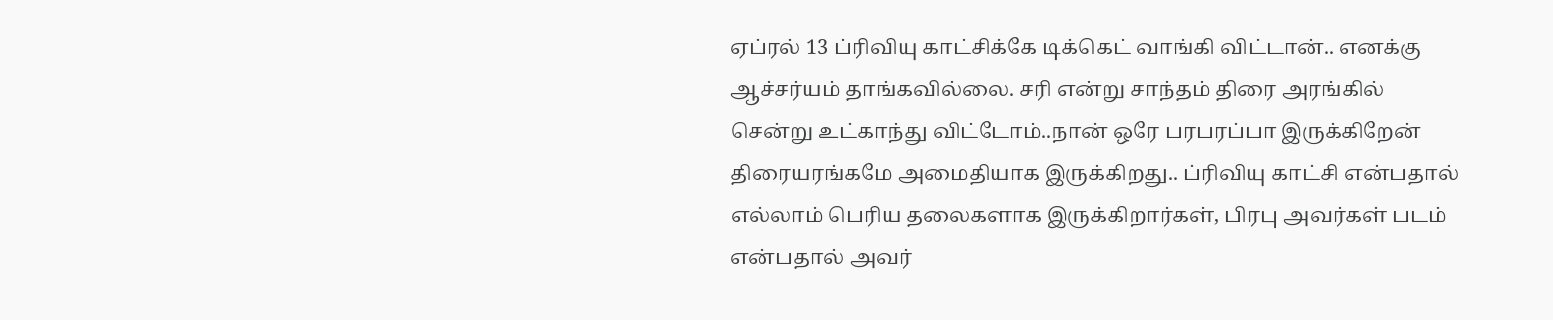ஏப்ரல் 13 ப்ரிவியு காட்சிக்கே டிக்கெட் வாங்கி விட்டான்.. எனக்கு ஆச்சர்யம் தாங்கவில்லை. சரி என்று சாந்தம் திரை அரங்கில் சென்று உட்காந்து விட்டோம்..நான் ஒரே பரபரப்பா இருக்கிறேன் திரையரங்கமே அமைதியாக இருக்கிறது.. ப்ரிவியு காட்சி என்பதால் எல்லாம் பெரிய தலைகளாக இருக்கிறார்கள், பிரபு அவர்கள் படம் என்பதால் அவர்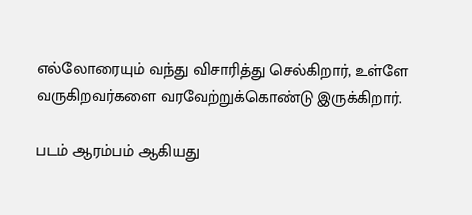எல்லோரையும் வந்து விசாரித்து செல்கிறார், உள்ளே வருகிறவர்களை வரவேற்றுக்கொண்டு இருக்கிறார்.

படம் ஆரம்பம் ஆகியது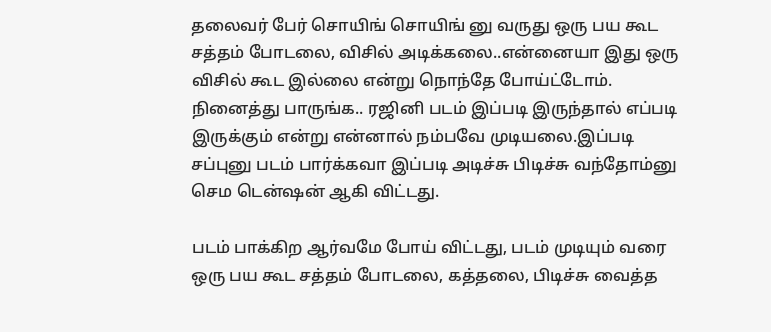தலைவர் பேர் சொயிங் சொயிங் னு வருது ஒரு பய கூட சத்தம் போடலை, விசில் அடிக்கலை..என்னையா இது ஒரு விசில் கூட இல்லை என்று நொந்தே போய்ட்டோம். நினைத்து பாருங்க.. ரஜினி படம் இப்படி இருந்தால் எப்படி இருக்கும் என்று என்னால் நம்பவே முடியலை.இப்படி சப்புனு படம் பார்க்கவா இப்படி அடிச்சு பிடிச்சு வந்தோம்னு செம டென்ஷன் ஆகி விட்டது.

படம் பாக்கிற ஆர்வமே போய் விட்டது, படம் முடியும் வரை ஒரு பய கூட சத்தம் போடலை, கத்தலை, பிடிச்சு வைத்த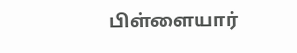பிள்ளையார்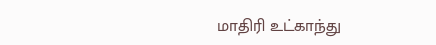மாதிரி உட்காந்து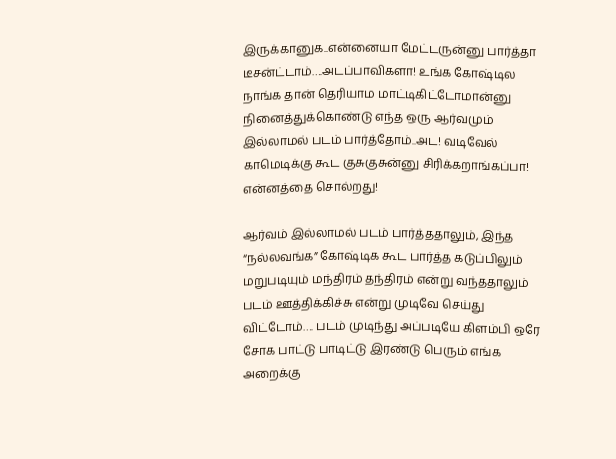இருக்கானுக..என்னையா மேட்டருன்னு பார்த்தா டீசன்ட்டாம்….அடப்பாவிகளா! உங்க கோஷ்டில நாங்க தான் தெரியாம மாட்டிகிட்டோமான்னு நினைத்துக்கொண்டு எந்த ஒரு ஆர்வமும் இல்லாமல் படம் பார்த்தோம்..அட! வடிவேல் காமெடிக்கு கூட குசுகுசுன்னு சிரிக்கறாங்கப்பா! என்னத்தை சொல்றது!

ஆர்வம் இல்லாமல் படம் பார்த்ததாலும், இந்த “நல்லவங்க” கோஷ்டிக கூட பார்த்த கடுப்பிலும் மறுபடியும் மந்திரம் தந்திரம் என்று வந்ததாலும் படம் ஊத்திக்கிச்சு என்று முடிவே செய்து விட்டோம்…. படம் முடிந்து அப்படியே கிளம்பி ஒரே சோக பாட்டு பாடிட்டு இரண்டு பெரும் எங்க அறைக்கு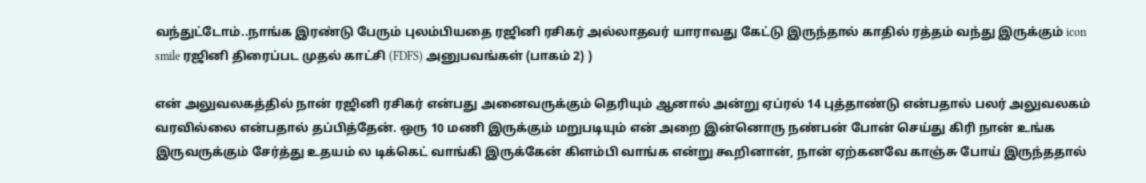வந்துட்டோம்..நாங்க இரண்டு பேரும் புலம்பியதை ரஜினி ரசிகர் அல்லாதவர் யாராவது கேட்டு இருந்தால் காதில் ரத்தம் வந்து இருக்கும் icon smile ரஜினி திரைப்பட முதல் காட்சி (FDFS) அனுபவங்கள் (பாகம் 2) )

என் அலுவலகத்தில் நான் ரஜினி ரசிகர் என்பது அனைவருக்கும் தெரியும் ஆனால் அன்று ஏப்ரல் 14 புத்தாண்டு என்பதால் பலர் அலுவலகம் வரவில்லை என்பதால் தப்பித்தேன். ஒரு 10 மணி இருக்கும் மறுபடியும் என் அறை இன்னொரு நண்பன் போன் செய்து கிரி நான் உங்க இருவருக்கும் சேர்த்து உதயம் ல டிக்கெட் வாங்கி இருக்கேன் கிளம்பி வாங்க என்று கூறினான், நான் ஏற்கனவே காஞ்சு போய் இருந்ததால்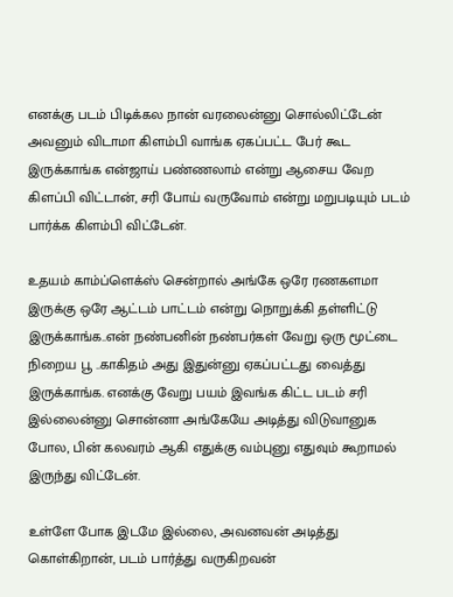எனக்கு படம் பிடிக்கல நான் வரலைன்னு சொல்லிட்டேன் அவனும் விடாமா கிளம்பி வாங்க ஏகப்பட்ட பேர் கூட இருக்காங்க என்ஜாய் பண்ணலாம் என்று ஆசைய வேற கிளப்பி விட்டான், சரி போய் வருவோம் என்று மறுபடியும் படம் பார்க்க கிளம்பி விட்டேன்.

உதயம் காம்ப்ளெக்ஸ் சென்றால் அங்கே ஒரே ரணகளமா இருக்கு ஒரே ஆட்டம் பாட்டம் என்று நொறுக்கி தள்ளிட்டு இருக்காங்க..என் நண்பனின் நண்பர்கள் வேறு ஒரு மூட்டை நிறைய பூ ..காகிதம் அது இதுன்னு ஏகப்பட்டது வைத்து இருக்காங்க. எனக்கு வேறு பயம் இவங்க கிட்ட படம் சரி இல்லைன்னு சொன்னா அங்கேயே அடித்து விடுவானுக போல, பின் கலவரம் ஆகி எதுக்கு வம்புனு எதுவும் கூறாமல் இருந்து விட்டேன்.

உள்ளே போக இடமே இல்லை, அவனவன் அடித்து கொள்கிறான், படம் பார்த்து வருகிறவன்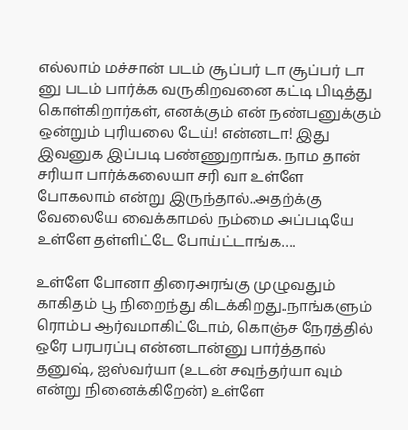எல்லாம் மச்சான் படம் சூப்பர் டா சூப்பர் டா னு படம் பார்க்க வருகிறவனை கட்டி பிடித்து கொள்கிறார்கள், எனக்கும் என் நண்பனுக்கும் ஒன்றும் புரியலை டேய்! என்னடா! இது இவனுக இப்படி பண்ணுறாங்க. நாம தான் சரியா பார்க்கலையா சரி வா உள்ளே போகலாம் என்று இருந்தால்..அதற்க்கு வேலையே வைக்காமல் நம்மை அப்படியே உள்ளே தள்ளிட்டே போய்ட்டாங்க….

உள்ளே போனா திரைஅரங்கு முழுவதும் காகிதம் பூ நிறைந்து கிடக்கிறது..நாங்களும் ரொம்ப ஆர்வமாகிட்டோம், கொஞ்ச நேரத்தில் ஒரே பரபரப்பு என்னடான்னு பார்த்தால் தனுஷ், ஐஸ்வர்யா (உடன் சவுந்தர்யா வும் என்று நினைக்கிறேன்) உள்ளே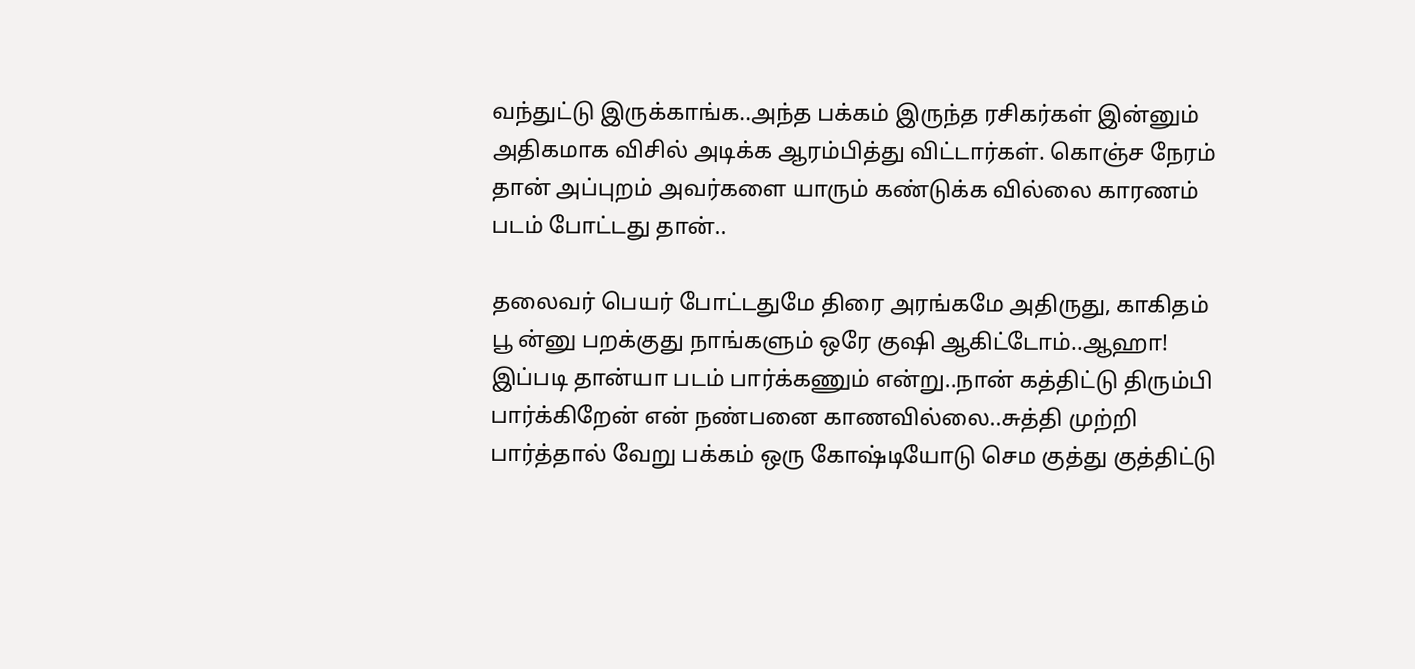வந்துட்டு இருக்காங்க..அந்த பக்கம் இருந்த ரசிகர்கள் இன்னும் அதிகமாக விசில் அடிக்க ஆரம்பித்து விட்டார்கள். கொஞ்ச நேரம் தான் அப்புறம் அவர்களை யாரும் கண்டுக்க வில்லை காரணம் படம் போட்டது தான்..

தலைவர் பெயர் போட்டதுமே திரை அரங்கமே அதிருது, காகிதம் பூ ன்னு பறக்குது நாங்களும் ஒரே குஷி ஆகிட்டோம்..ஆஹா! இப்படி தான்யா படம் பார்க்கணும் என்று..நான் கத்திட்டு திரும்பி பார்க்கிறேன் என் நண்பனை காணவில்லை..சுத்தி முற்றி பார்த்தால் வேறு பக்கம் ஒரு கோஷ்டியோடு செம குத்து குத்திட்டு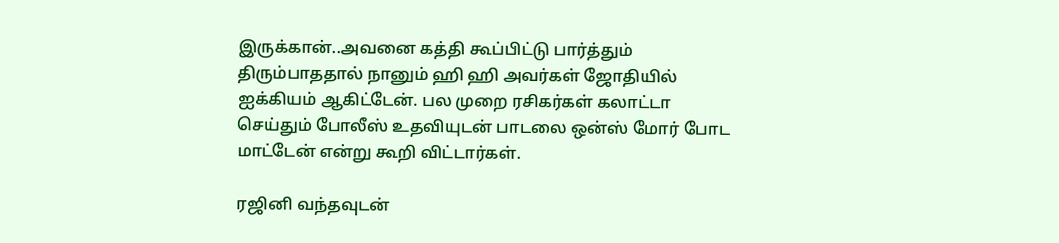இருக்கான்..அவனை கத்தி கூப்பிட்டு பார்த்தும் திரும்பாததால் நானும் ஹி ஹி அவர்கள் ஜோதியில் ஐக்கியம் ஆகிட்டேன். பல முறை ரசிகர்கள் கலாட்டா செய்தும் போலீஸ் உதவியுடன் பாடலை ஒன்ஸ் மோர் போட மாட்டேன் என்று கூறி விட்டார்கள்.

ரஜினி வந்தவுடன்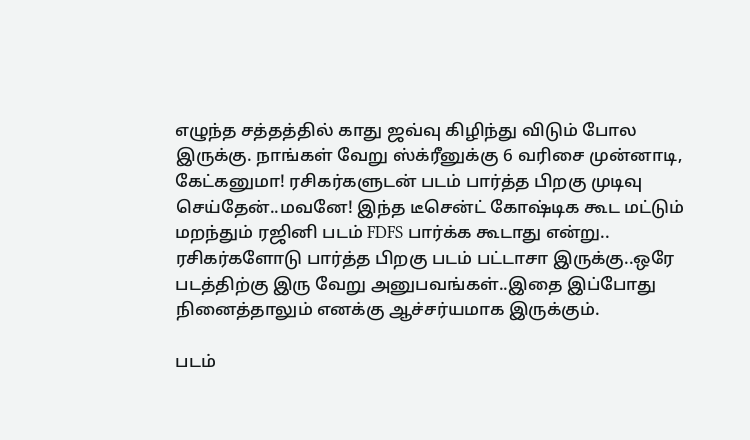எழுந்த சத்தத்தில் காது ஜவ்வு கிழிந்து விடும் போல இருக்கு. நாங்கள் வேறு ஸ்க்ரீனுக்கு 6 வரிசை முன்னாடி, கேட்கனுமா! ரசிகர்களுடன் படம் பார்த்த பிறகு முடிவு செய்தேன்..மவனே! இந்த டீசென்ட் கோஷ்டிக கூட மட்டும் மறந்தும் ரஜினி படம் FDFS பார்க்க கூடாது என்று.. ரசிகர்களோடு பார்த்த பிறகு படம் பட்டாசா இருக்கு..ஒரே படத்திற்கு இரு வேறு அனுபவங்கள்..இதை இப்போது நினைத்தாலும் எனக்கு ஆச்சர்யமாக இருக்கும்.

படம்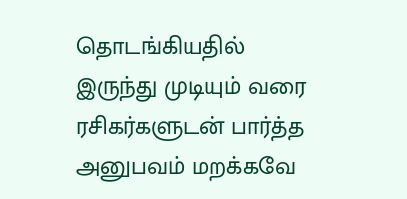தொடங்கியதில் இருந்து முடியும் வரை ரசிகர்களுடன் பார்த்த அனுபவம் மறக்கவே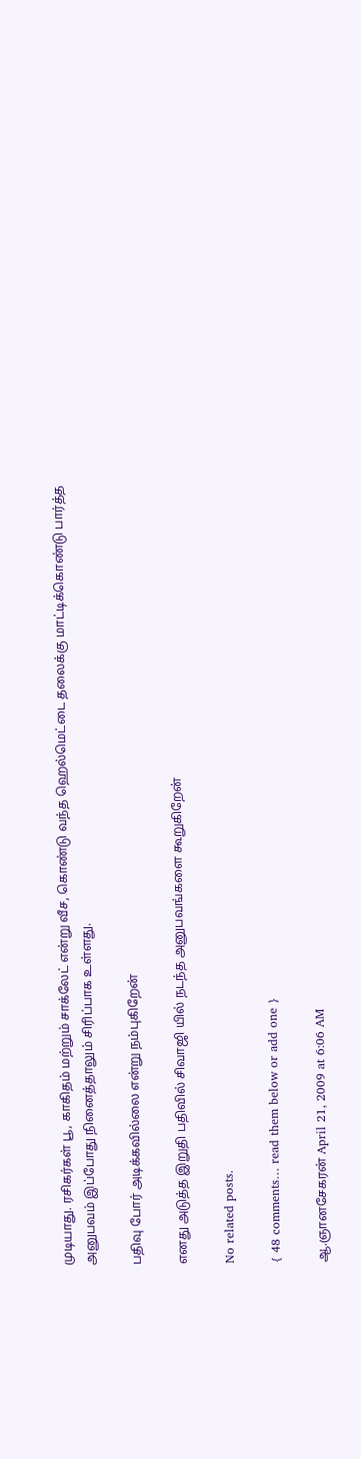முடியாது. ரசிகர்கள் பூ, காகிதம் மற்றும் சாக்லேட் என்று வீச, கொண்டு வந்த ஹெல்மெட்டை தலைக்கு மாட்டிக்கொண்டு பார்த்த அனுபவம் இப்போது நினைத்தாலும் சிரிப்பாக உள்ளது.

பதிவு போர் அடிக்கவில்லை என்று நம்புகிறேன்

எனது அடுத்த இறுதி பதிவில் சிவாஜி யில் நடந்த அனுபவங்களை கூறுகிறேன்

No related posts.

{ 48 comments… read them below or add one }

ஆ.ஞானசேகரன் April 21, 2009 at 6:06 AM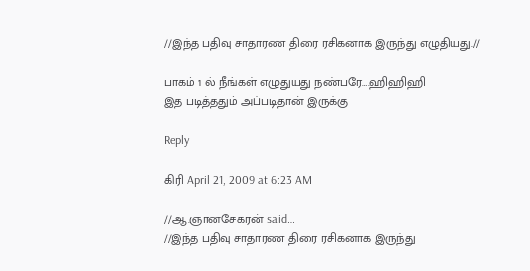//இந்த பதிவு சாதாரண திரை ரசிகனாக இருந்து எழுதியது.//

பாகம் 1 ல் நீங்கள் எழுதுயது நண்பரே….ஹிஹிஹி
இத படித்ததும் அப்படிதான் இருக்கு

Reply

கிரி April 21, 2009 at 6:23 AM

//ஆ.ஞானசேகரன் said…
//இந்த பதிவு சாதாரண திரை ரசிகனாக இருந்து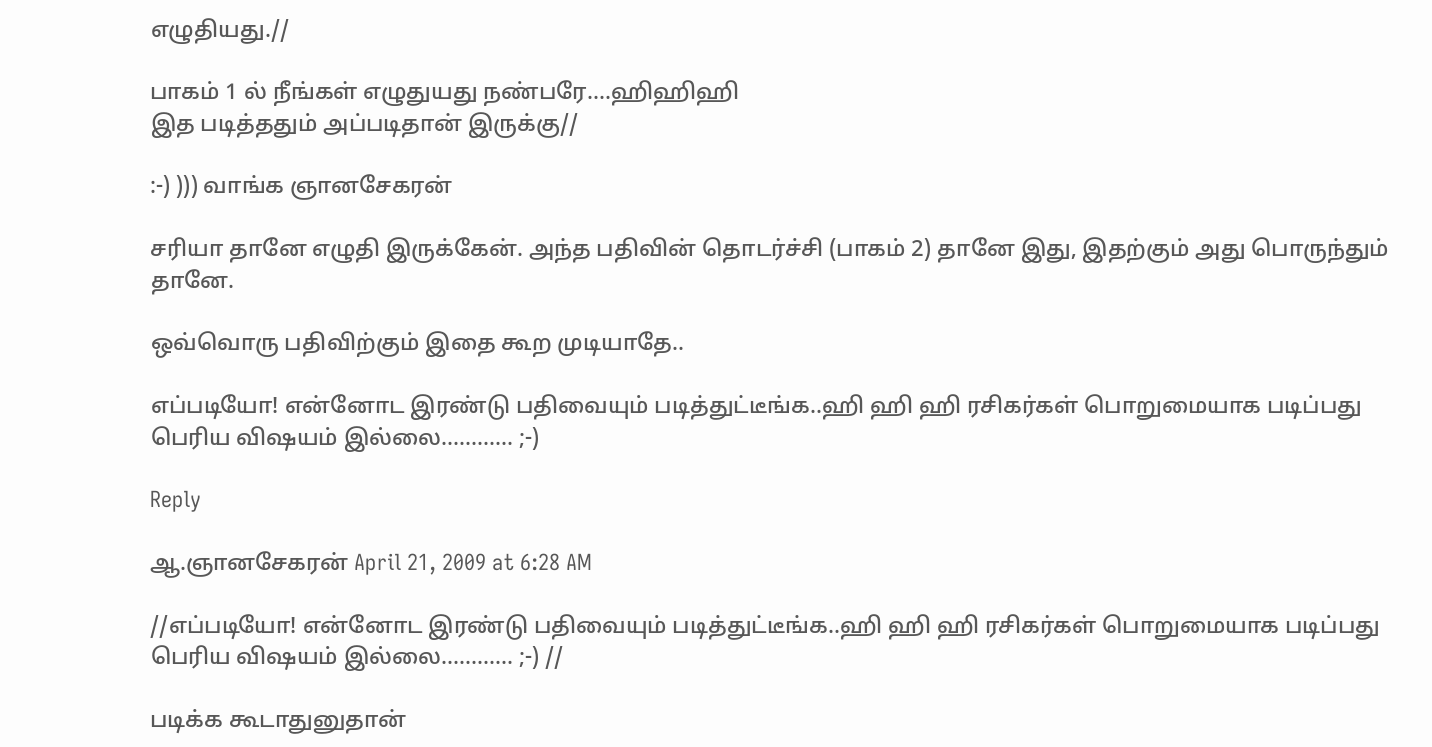எழுதியது.//

பாகம் 1 ல் நீங்கள் எழுதுயது நண்பரே….ஹிஹிஹி
இத படித்ததும் அப்படிதான் இருக்கு//

:-) ))) வாங்க ஞானசேகரன்

சரியா தானே எழுதி இருக்கேன். அந்த பதிவின் தொடர்ச்சி (பாகம் 2) தானே இது, இதற்கும் அது பொருந்தும் தானே.

ஒவ்வொரு பதிவிற்கும் இதை கூற முடியாதே..

எப்படியோ! என்னோட இரண்டு பதிவையும் படித்துட்டீங்க..ஹி ஹி ஹி ரசிகர்கள் பொறுமையாக படிப்பது பெரிய விஷயம் இல்லை………… ;-)

Reply

ஆ.ஞானசேகரன் April 21, 2009 at 6:28 AM

//எப்படியோ! என்னோட இரண்டு பதிவையும் படித்துட்டீங்க..ஹி ஹி ஹி ரசிகர்கள் பொறுமையாக படிப்பது பெரிய விஷயம் இல்லை………… ;-) //

படிக்க கூடாதுனுதான்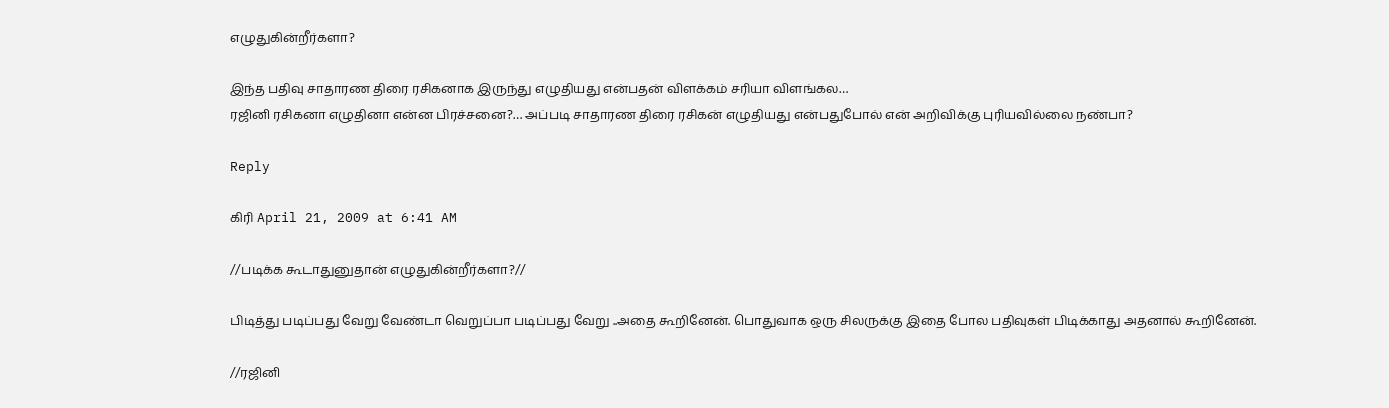எழுதுகின்றீர்களா?

இந்த பதிவு சாதாரண திரை ரசிகனாக இருந்து எழுதியது என்பதன் விளக்கம் சரியா விளங்கல…
ரஜினி ரசிகனா எழுதினா என்ன பிரச்சனை?… அப்படி சாதாரண திரை ரசிகன் எழுதியது என்பதுபோல் என் அறிவிக்கு புரியவில்லை நண்பா?

Reply

கிரி April 21, 2009 at 6:41 AM

//படிக்க கூடாதுனுதான் எழுதுகின்றீர்களா?//

பிடித்து படிப்பது வேறு வேண்டா வெறுப்பா படிப்பது வேறு ..அதை கூறினேன். பொதுவாக ஒரு சிலருக்கு இதை போல பதிவுகள் பிடிக்காது அதனால் கூறினேன்.

//ரஜினி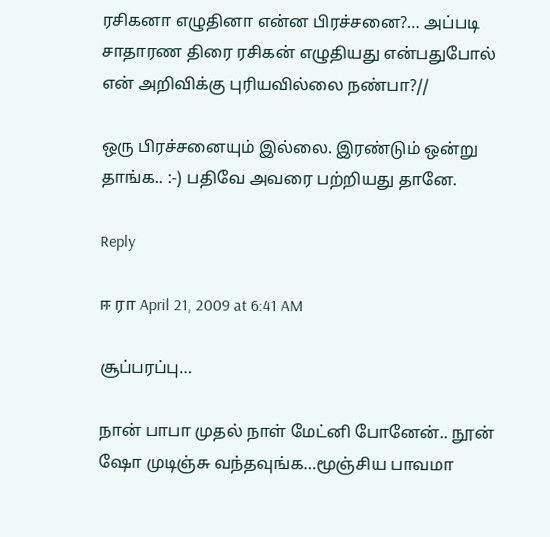ரசிகனா எழுதினா என்ன பிரச்சனை?… அப்படி சாதாரண திரை ரசிகன் எழுதியது என்பதுபோல் என் அறிவிக்கு புரியவில்லை நண்பா?//

ஒரு பிரச்சனையும் இல்லை. இரண்டும் ஒன்று தாங்க.. :-) பதிவே அவரை பற்றியது தானே.

Reply

ஈ ரா April 21, 2009 at 6:41 AM

சூப்பரப்பு…

நான் பாபா முதல் நாள் மேட்னி போனேன்.. நூன் ஷோ முடிஞ்சு வந்தவுங்க…மூஞ்சிய பாவமா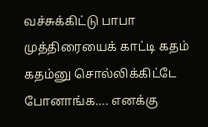வச்சுக்கிட்டு பாபா முத்திரையைக் காட்டி கதம் கதம்னு சொல்லிக்கிட்டே போனாங்க…. எனக்கு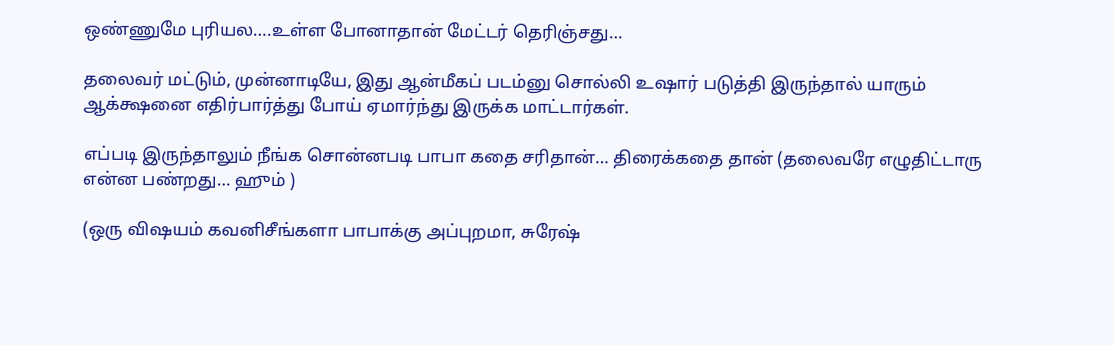ஒண்ணுமே புரியல….உள்ள போனாதான் மேட்டர் தெரிஞ்சது…

தலைவர் மட்டும், முன்னாடியே, இது ஆன்மீகப் படம்னு சொல்லி உஷார் படுத்தி இருந்தால் யாரும் ஆக்க்ஷனை எதிர்பார்த்து போய் ஏமார்ந்து இருக்க மாட்டார்கள்.

எப்படி இருந்தாலும் நீங்க சொன்னபடி பாபா கதை சரிதான்… திரைக்கதை தான் (தலைவரே எழுதிட்டாரு என்ன பண்றது… ஹும் )

(ஒரு விஷயம் கவனிசீங்களா பாபாக்கு அப்புறமா, சுரேஷ்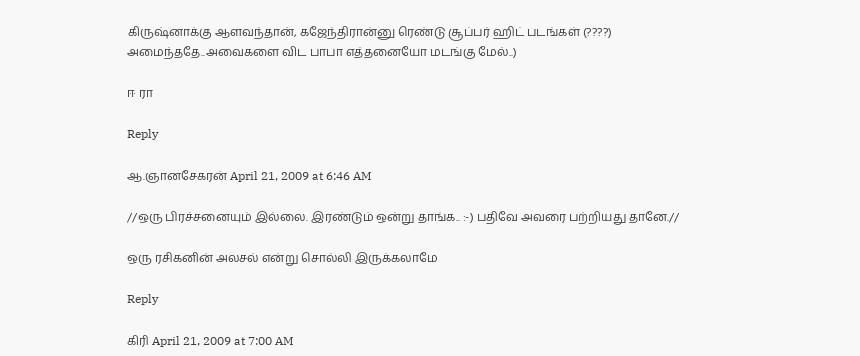கிருஷ்னாக்கு ஆளவந்தான், கஜேந்திரான்னு ரெண்டு சூப்பர் ஹிட் படங்கள் (????) அமைந்ததே..அவைகளை விட பாபா எத்தனையோ மடங்கு மேல்..)

ஈ ரா

Reply

ஆ.ஞானசேகரன் April 21, 2009 at 6:46 AM

//ஒரு பிரச்சனையும் இல்லை. இரண்டும் ஒன்று தாங்க.. :-) பதிவே அவரை பற்றியது தானே.//

ஒரு ரசிகனின் அலசல் என்று சொல்லி இருக்கலாமே

Reply

கிரி April 21, 2009 at 7:00 AM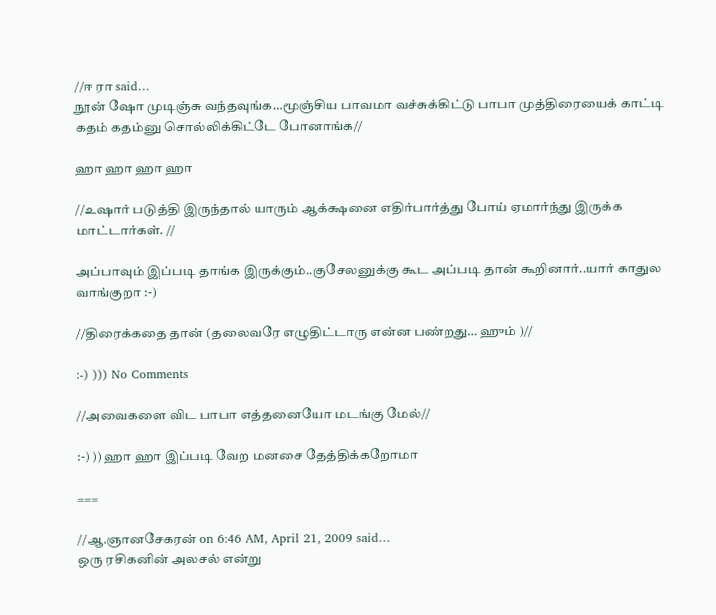//ஈ ரா said…
நூன் ஷோ முடிஞ்சு வந்தவுங்க…மூஞ்சிய பாவமா வச்சுக்கிட்டு பாபா முத்திரையைக் காட்டி கதம் கதம்னு சொல்லிக்கிட்டே போனாங்க//

ஹா ஹா ஹா ஹா

//உஷார் படுத்தி இருந்தால் யாரும் ஆக்க்ஷனை எதிர்பார்த்து போய் ஏமார்ந்து இருக்க மாட்டார்கள். //

அப்பாவும் இப்படி தாங்க இருக்கும்..குசேலனுக்கு கூட அப்படி தான் கூறினார்..யார் காதுல வாங்குறா :-)

//திரைக்கதை தான் (தலைவரே எழுதிட்டாரு என்ன பண்றது… ஹும் )//

:-) ))) No Comments

//அவைகளை விட பாபா எத்தனையோ மடங்கு மேல்//

:-) )) ஹா ஹா இப்படி வேற மனசை தேத்திக்கறோமா

===

//ஆ.ஞானசேகரன் on 6:46 AM, April 21, 2009 said…
ஒரு ரசிகனின் அலசல் என்று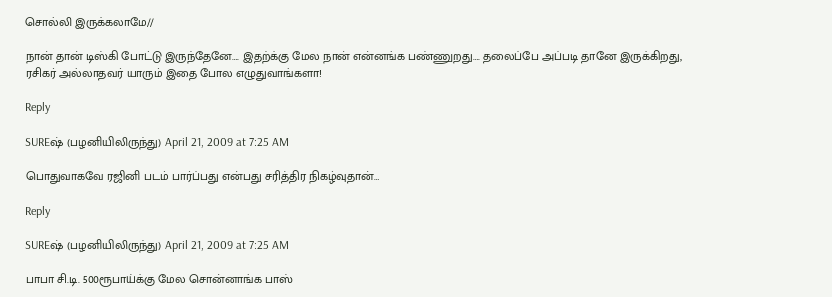சொல்லி இருக்கலாமே//

நான் தான் டிஸ்கி போட்டு இருந்தேனே…. இதற்க்கு மேல நான் என்னங்க பண்ணுறது…. தலைப்பே அப்படி தானே இருக்கிறது, ரசிகர் அல்லாதவர் யாரும் இதை போல எழுதுவாங்களா!

Reply

SUREஷ் (பழனியிலிருந்து) April 21, 2009 at 7:25 AM

பொதுவாகவே ரஜினி படம் பார்ப்பது என்பது சரித்திர நிகழ்வுதான்…

Reply

SUREஷ் (பழனியிலிருந்து) April 21, 2009 at 7:25 AM

பாபா சி.டி. 500ரூபாய்க்கு மேல சொன்னாங்க பாஸ்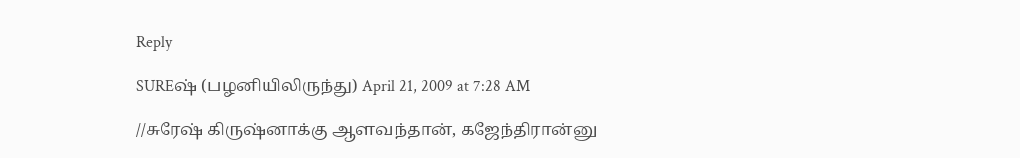Reply

SUREஷ் (பழனியிலிருந்து) April 21, 2009 at 7:28 AM

//சுரேஷ் கிருஷ்னாக்கு ஆளவந்தான், கஜேந்திரான்னு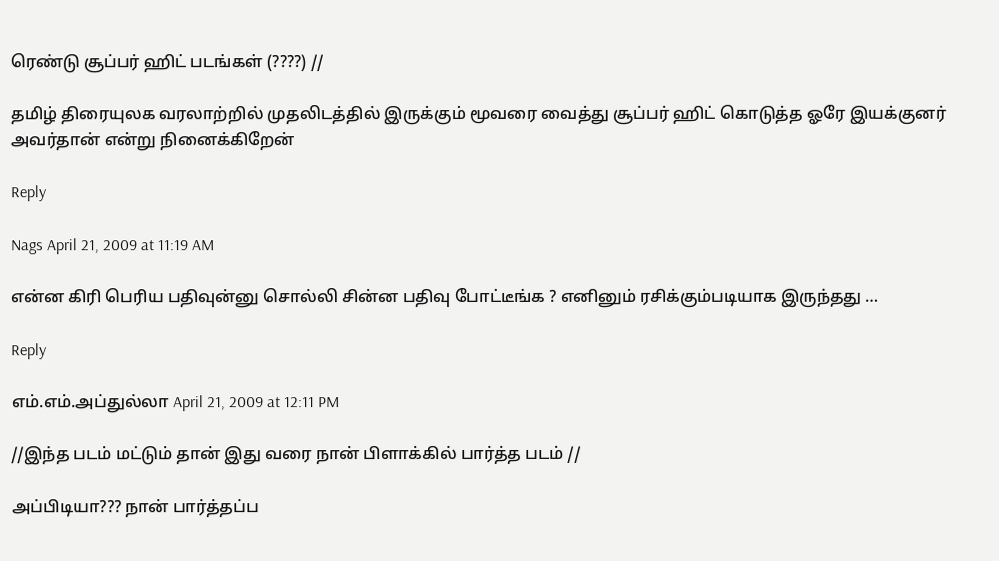ரெண்டு சூப்பர் ஹிட் படங்கள் (????) //

தமிழ் திரையுலக வரலாற்றில் முதலிடத்தில் இருக்கும் மூவரை வைத்து சூப்பர் ஹிட் கொடுத்த ஓரே இயக்குனர் அவர்தான் என்று நினைக்கிறேன்

Reply

Nags April 21, 2009 at 11:19 AM

என்ன கிரி பெரிய பதிவுன்னு சொல்லி சின்ன பதிவு போட்டீங்க ? எனினும் ரசிக்கும்படியாக இருந்தது …

Reply

எம்.எம்.அப்துல்லா April 21, 2009 at 12:11 PM

//இந்த படம் மட்டும் தான் இது வரை நான் பிளாக்கில் பார்த்த படம் //

அப்பிடியா??? நான் பார்த்தப்ப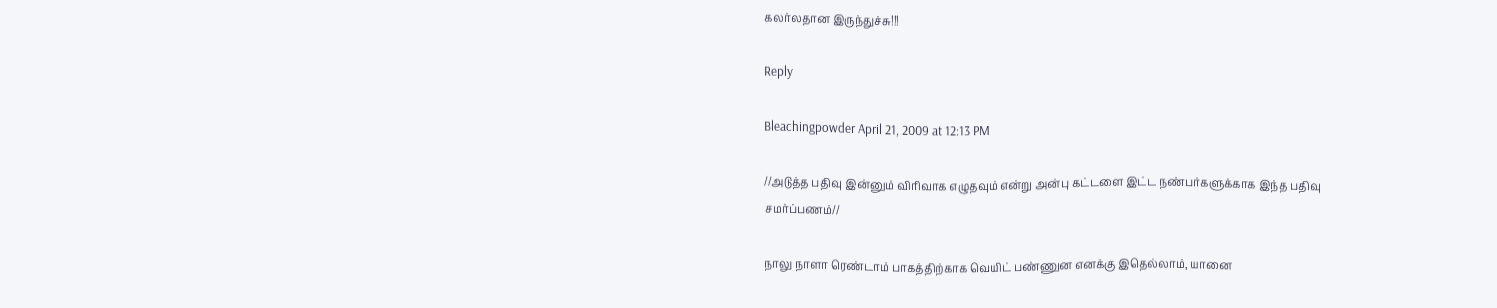கலர்லதான இருந்துச்சு!!!

Reply

Bleachingpowder April 21, 2009 at 12:13 PM

//அடுத்த பதிவு இன்னும் விரிவாக எழுதவும் என்று அன்பு கட்டளை இட்ட நண்பர்களுக்காக இந்த பதிவு சமர்ப்பணம்//

நாலு நாளா ரெண்டாம் பாகத்திற்காக வெயிட் பண்ணுன எனக்கு இதெல்லாம், யானை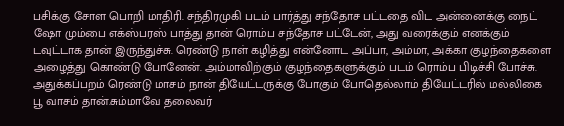பசிக்கு சோள பொறி மாதிரி. சந்திரமுகி படம் பார்த்து சந்தோச பட்டதை விட அன்னைக்கு நைட் ஷோ மும்பை எக்ஸ்பரஸ் பாத்து தான் ரொம்ப சந்தோச பட்டேன், அது வரைக்கும் எனக்கும் டவுட்டாக தான் இருந்துச்சு. ரெண்டு நாள் கழித்து என்னோட அப்பா, அம்மா, அக்கா குழந்தைகளை அழைத்து கொண்டு போனேன். அம்மாவிற்கும் குழந்தைகளுக்கும் படம் ரொம்ப பிடிச்சி போச்சு. அதுக்கப்பறம் ரெண்டு மாசம் நான் தியேட்டருக்கு போகும் போதெல்லாம் தியேட்டரில் மல்லிகை பூ வாசம் தான்.சும்மாவே தலைவர்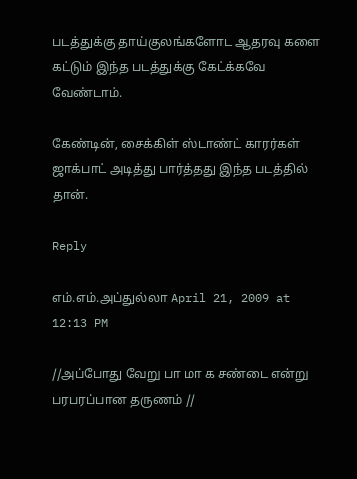படத்துக்கு தாய்குலங்களோட ஆதரவு களை கட்டும் இந்த படத்துக்கு கேட்க்கவே வேண்டாம்.

கேண்டின், சைக்கிள் ஸ்டாண்ட் காரர்கள் ஜாக்பாட் அடித்து பார்த்தது இந்த படத்தில் தான்.

Reply

எம்.எம்.அப்துல்லா April 21, 2009 at 12:13 PM

//அப்போது வேறு பா மா க சண்டை என்று பரபரப்பான தருணம் //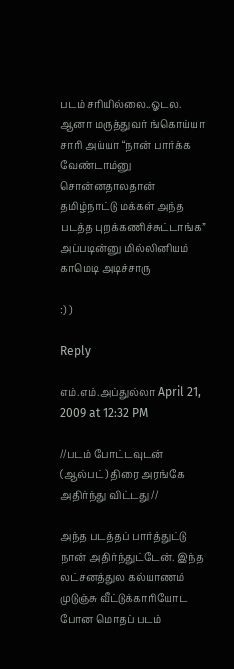படம் சரியில்லை..ஓடல. ஆனா மருத்துவர் ங்கொய்யா சாரி அய்யா “நான் பார்க்க வேண்டாம்னு சொன்னதாலதான் தமிழ்நாட்டு மக்கள் அந்த படத்த புறக்கணிச்சுட்டாங்க” அப்படின்னு மில்லினியம் காமெடி அடிச்சாரு

:) )

Reply

எம்.எம்.அப்துல்லா April 21, 2009 at 12:32 PM

//படம் போட்டவுடன் (ஆல்பட்) திரை அரங்கே அதிர்ந்து விட்டது //

அந்த படத்தப் பார்த்துட்டு நான் அதிர்ந்துட்டேன். இந்த லட்சனத்துல கல்யாணம் முடுஞ்சு வீட்டுக்காரியோட போன மொதப் படம்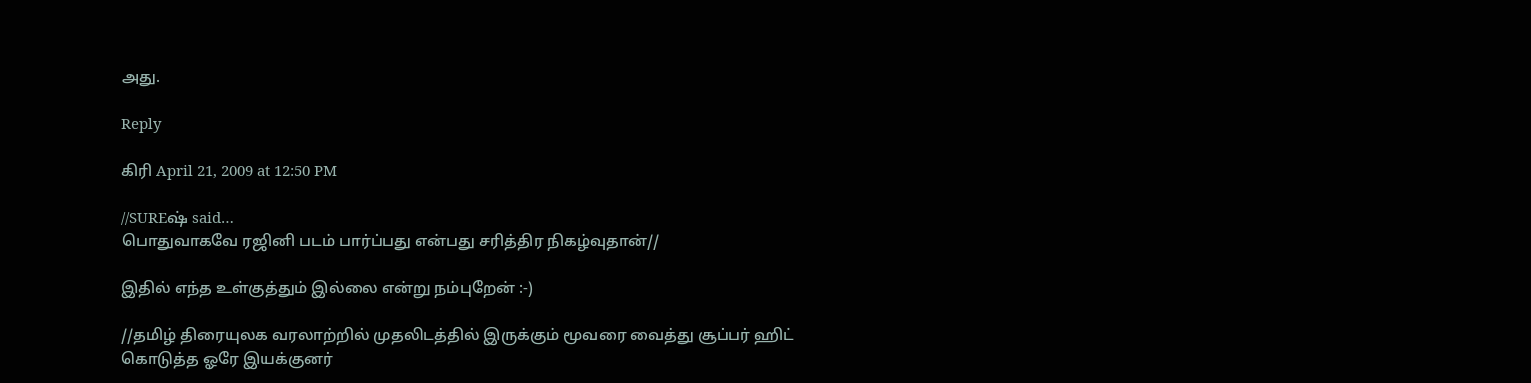அது.

Reply

கிரி April 21, 2009 at 12:50 PM

//SUREஷ் said…
பொதுவாகவே ரஜினி படம் பார்ப்பது என்பது சரித்திர நிகழ்வுதான்//

இதில் எந்த உள்குத்தும் இல்லை என்று நம்புறேன் :-)

//தமிழ் திரையுலக வரலாற்றில் முதலிடத்தில் இருக்கும் மூவரை வைத்து சூப்பர் ஹிட் கொடுத்த ஓரே இயக்குனர்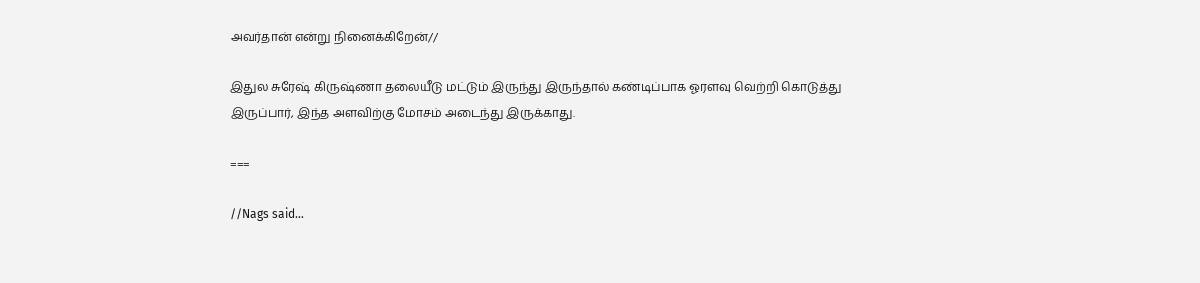அவர்தான் என்று நினைக்கிறேன்//

இதுல சுரேஷ் கிருஷ்ணா தலையீடு மட்டும் இருந்து இருந்தால் கண்டிப்பாக ஓரளவு வெற்றி கொடுத்து இருப்பார், இந்த அளவிற்கு மோசம் அடைந்து இருக்காது.

===

//Nags said…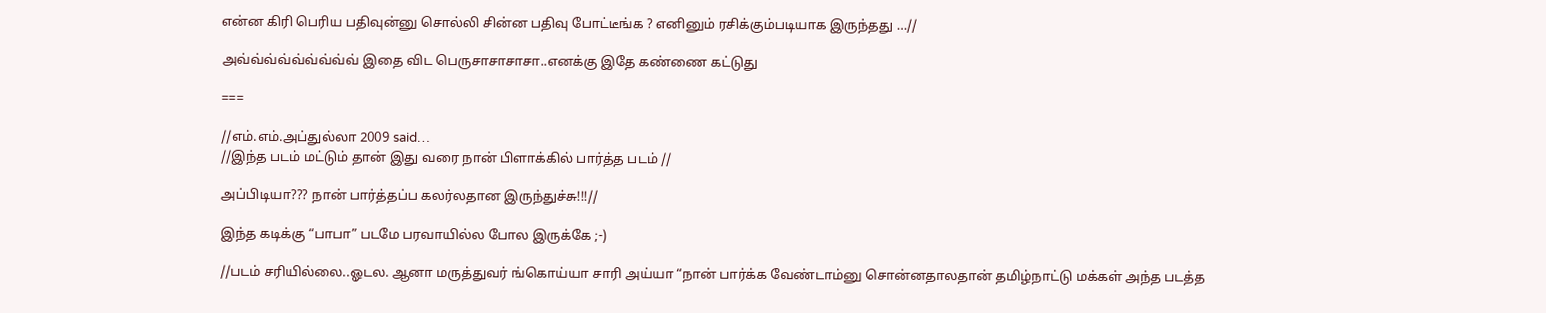என்ன கிரி பெரிய பதிவுன்னு சொல்லி சின்ன பதிவு போட்டீங்க ? எனினும் ரசிக்கும்படியாக இருந்தது …//

அவ்வ்வ்வ்வ்வ்வ்வ்வ் இதை விட பெருசாசாசாசா..எனக்கு இதே கண்ணை கட்டுது

===

//எம்.எம்.அப்துல்லா 2009 said…
//இந்த படம் மட்டும் தான் இது வரை நான் பிளாக்கில் பார்த்த படம் //

அப்பிடியா??? நான் பார்த்தப்ப கலர்லதான இருந்துச்சு!!!//

இந்த கடிக்கு “பாபா” படமே பரவாயில்ல போல இருக்கே ;-)

//படம் சரியில்லை..ஓடல. ஆனா மருத்துவர் ங்கொய்யா சாரி அய்யா “நான் பார்க்க வேண்டாம்னு சொன்னதாலதான் தமிழ்நாட்டு மக்கள் அந்த படத்த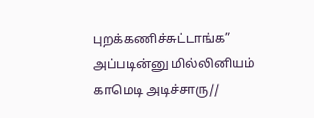புறக்கணிச்சுட்டாங்க” அப்படின்னு மில்லினியம் காமெடி அடிச்சாரு//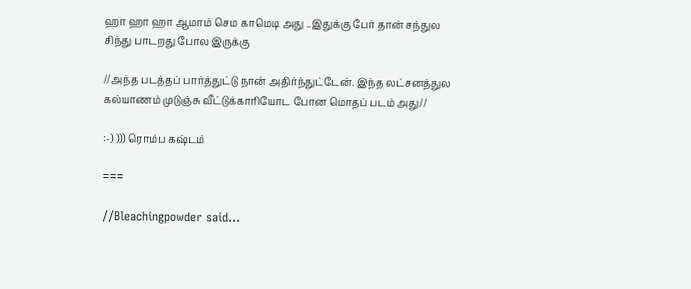ஹா ஹா ஹா ஆமாம் செம காமெடி அது ..இதுக்கு பேர் தான் சந்துல சிந்து பாடறது போல இருக்கு

//அந்த படத்தப் பார்த்துட்டு நான் அதிர்ந்துட்டேன். இந்த லட்சனத்துல கல்யாணம் முடுஞ்சு வீட்டுக்காரியோட போன மொதப் படம் அது//

:-) ))) ரொம்ப கஷ்டம்

===

//Bleachingpowder said…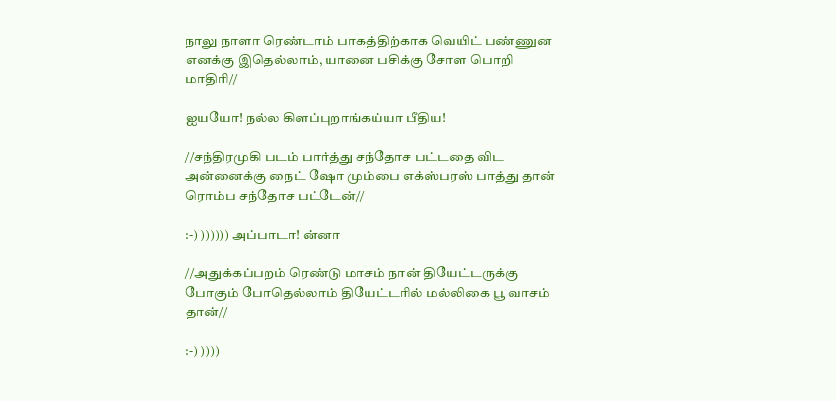நாலு நாளா ரெண்டாம் பாகத்திற்காக வெயிட் பண்ணுன எனக்கு இதெல்லாம், யானை பசிக்கு சோள பொறி மாதிரி//

ஐயயோ! நல்ல கிளப்புறாங்கய்யா பீதிய!

//சந்திரமுகி படம் பார்த்து சந்தோச பட்டதை விட அன்னைக்கு நைட் ஷோ மும்பை எக்ஸ்பரஸ் பாத்து தான் ரொம்ப சந்தோச பட்டேன்//

:-) )))))) அப்பாடா! ன்னா

//அதுக்கப்பறம் ரெண்டு மாசம் நான் தியேட்டருக்கு போகும் போதெல்லாம் தியேட்டரில் மல்லிகை பூ வாசம் தான்//

:-) ))))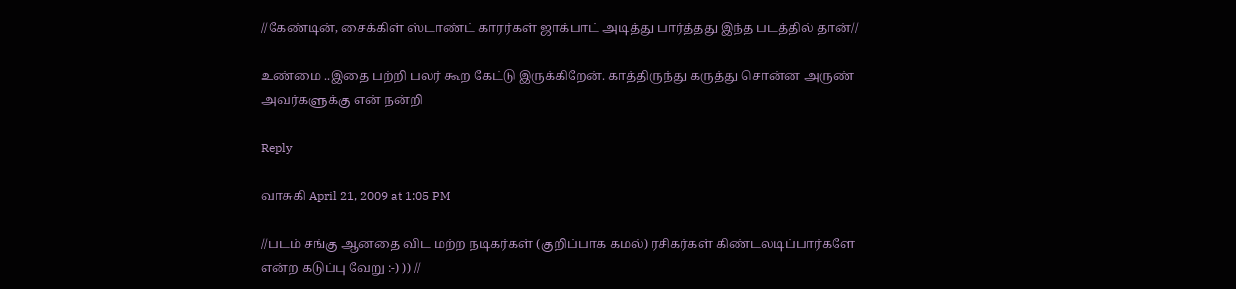//கேண்டின், சைக்கிள் ஸ்டாண்ட் காரர்கள் ஜாக்பாட் அடித்து பார்த்தது இந்த படத்தில் தான்//

உண்மை ..இதை பற்றி பலர் கூற கேட்டு இருக்கிறேன். காத்திருந்து கருத்து சொன்ன அருண் அவர்களுக்கு என் நன்றி

Reply

வாசுகி April 21, 2009 at 1:05 PM

//படம் சங்கு ஆனதை விட மற்ற நடிகர்கள் (குறிப்பாக கமல்) ரசிகர்கள் கிண்டலடிப்பார்களே என்ற கடுப்பு வேறு :-) )) //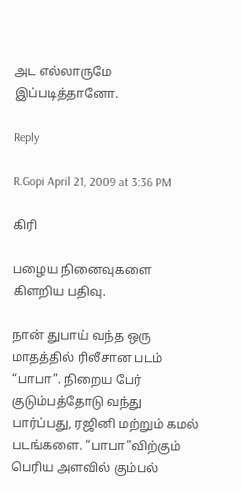அட எல்லாருமே இப்படித்தானோ.

Reply

R.Gopi April 21, 2009 at 3:36 PM

கிரி

பழைய நினைவுகளை கிளறிய பதிவு.

நான் துபாய் வந்த ஒரு மாதத்தில் ரிலீசான படம் “பாபா”. நிறைய பேர் குடும்பத்தோடு வந்து பார்ப்பது, ரஜினி மற்றும் கமல் படங்களை. “பாபா”விற்கும் பெரிய அளவில் கும்பல்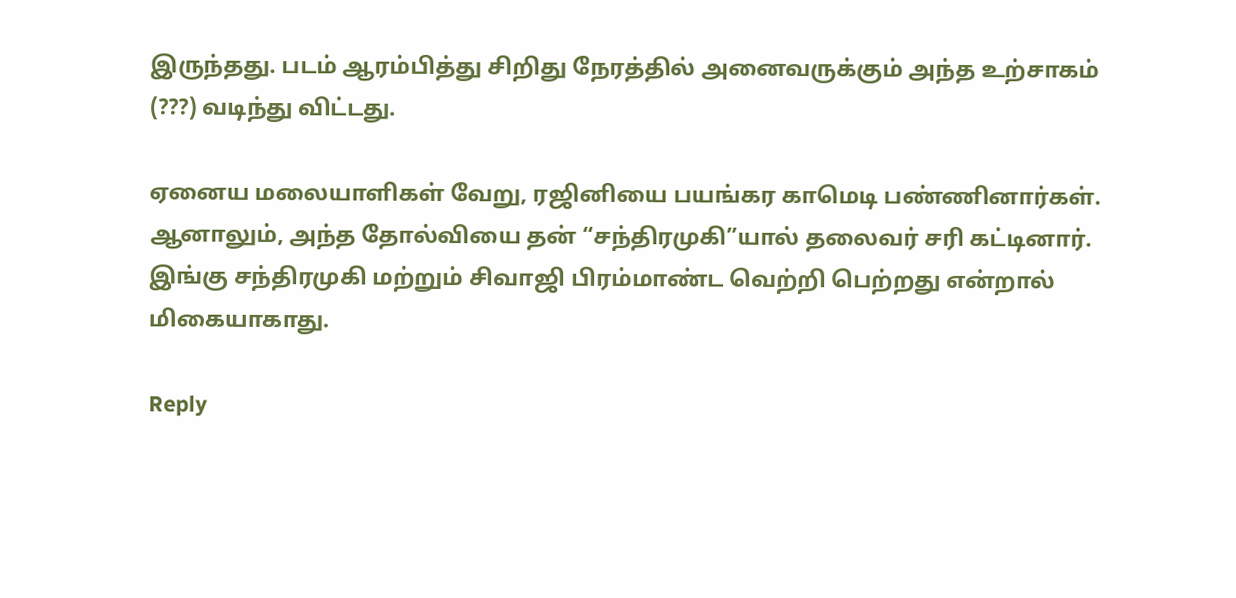இருந்தது. படம் ஆரம்பித்து சிறிது நேரத்தில் அனைவருக்கும் அந்த உற்சாகம் (???) வடிந்து விட்டது.

ஏனைய மலையாளிகள் வேறு, ரஜினியை பயங்கர காமெடி பண்ணினார்கள். ஆனாலும், அந்த தோல்வியை தன் “சந்திரமுகி”யால் தலைவர் சரி கட்டினார். இங்கு சந்திரமுகி மற்றும் சிவாஜி பிரம்மாண்ட வெற்றி பெற்றது என்றால் மிகையாகாது.

Reply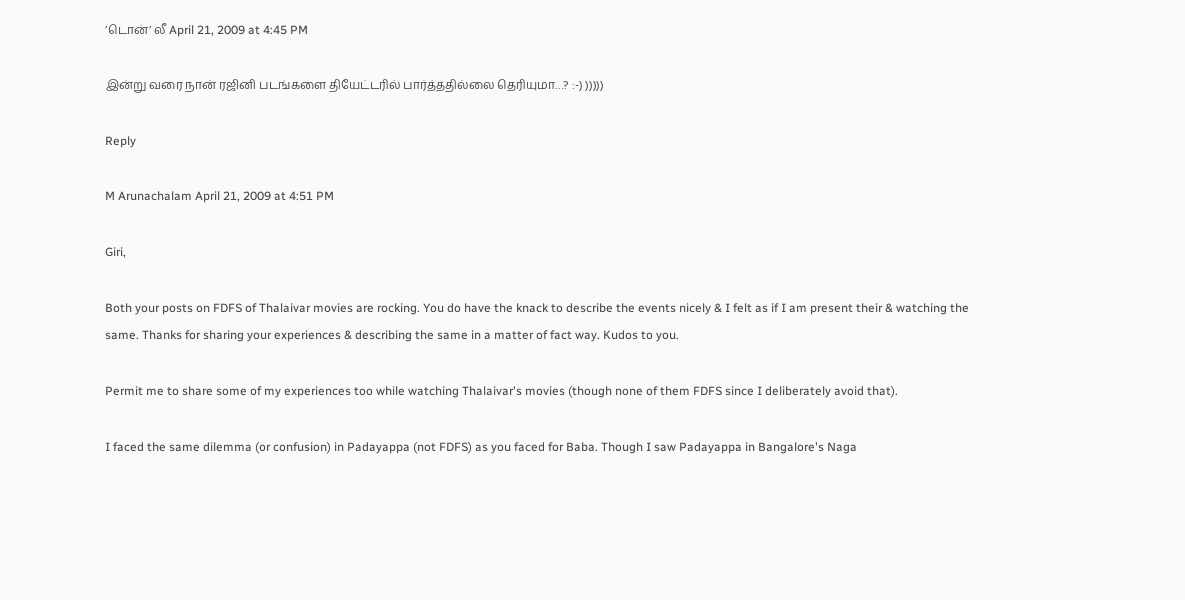’டொன்’ லீ April 21, 2009 at 4:45 PM

இன்று வரை நான் ரஜினி படங்களை தியேட்டரில் பார்த்ததில்லை தெரியுமா…? :-) )))))

Reply

M Arunachalam April 21, 2009 at 4:51 PM

Giri,

Both your posts on FDFS of Thalaivar movies are rocking. You do have the knack to describe the events nicely & I felt as if I am present their & watching the same. Thanks for sharing your experiences & describing the same in a matter of fact way. Kudos to you.

Permit me to share some of my experiences too while watching Thalaivar's movies (though none of them FDFS since I deliberately avoid that).

I faced the same dilemma (or confusion) in Padayappa (not FDFS) as you faced for Baba. Though I saw Padayappa in Bangalore's Naga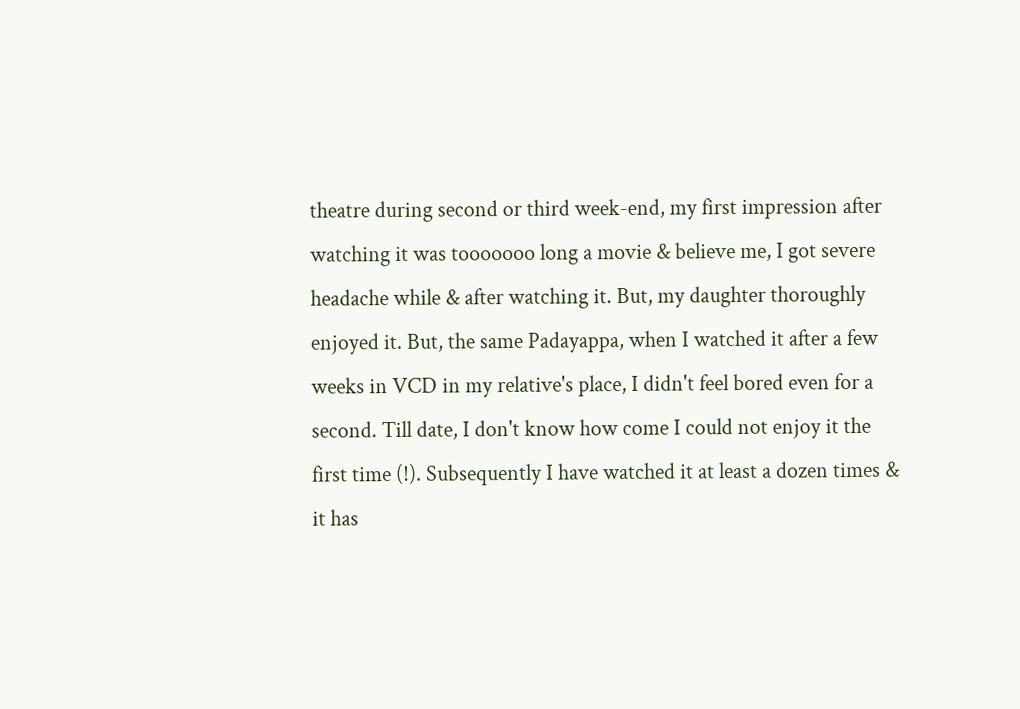theatre during second or third week-end, my first impression after watching it was tooooooo long a movie & believe me, I got severe headache while & after watching it. But, my daughter thoroughly enjoyed it. But, the same Padayappa, when I watched it after a few weeks in VCD in my relative's place, I didn't feel bored even for a second. Till date, I don't know how come I could not enjoy it the first time (!). Subsequently I have watched it at least a dozen times & it has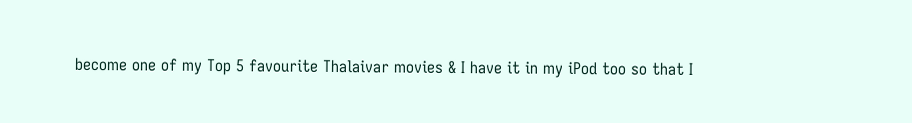become one of my Top 5 favourite Thalaivar movies & I have it in my iPod too so that I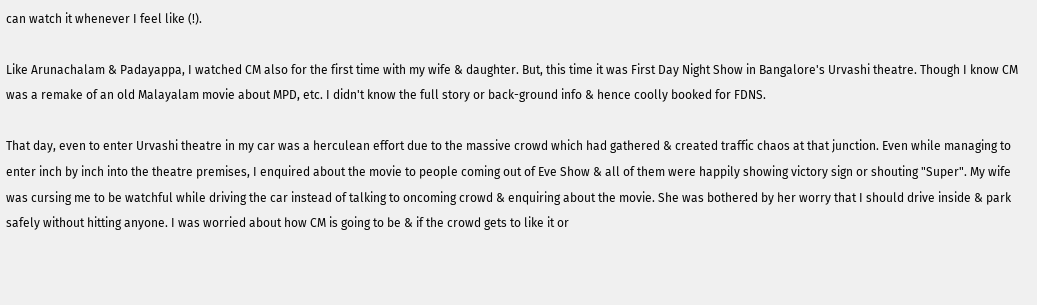can watch it whenever I feel like (!).

Like Arunachalam & Padayappa, I watched CM also for the first time with my wife & daughter. But, this time it was First Day Night Show in Bangalore's Urvashi theatre. Though I know CM was a remake of an old Malayalam movie about MPD, etc. I didn't know the full story or back-ground info & hence coolly booked for FDNS.

That day, even to enter Urvashi theatre in my car was a herculean effort due to the massive crowd which had gathered & created traffic chaos at that junction. Even while managing to enter inch by inch into the theatre premises, I enquired about the movie to people coming out of Eve Show & all of them were happily showing victory sign or shouting "Super". My wife was cursing me to be watchful while driving the car instead of talking to oncoming crowd & enquiring about the movie. She was bothered by her worry that I should drive inside & park safely without hitting anyone. I was worried about how CM is going to be & if the crowd gets to like it or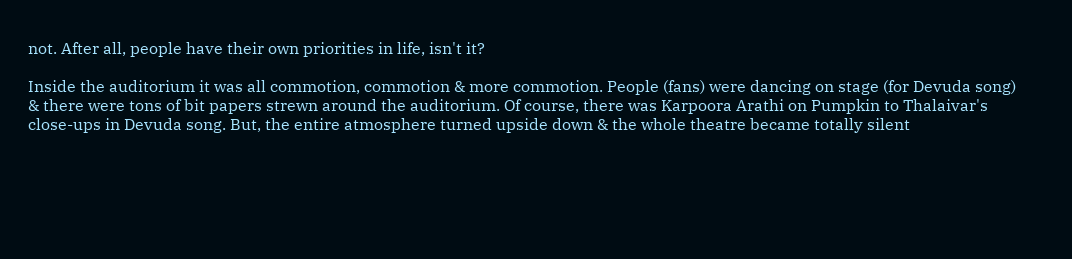not. After all, people have their own priorities in life, isn't it?

Inside the auditorium it was all commotion, commotion & more commotion. People (fans) were dancing on stage (for Devuda song) & there were tons of bit papers strewn around the auditorium. Of course, there was Karpoora Arathi on Pumpkin to Thalaivar's close-ups in Devuda song. But, the entire atmosphere turned upside down & the whole theatre became totally silent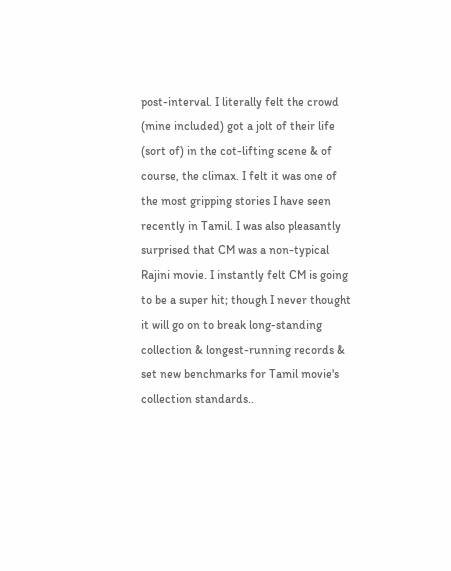post-interval. I literally felt the crowd (mine included) got a jolt of their life (sort of) in the cot-lifting scene & of course, the climax. I felt it was one of the most gripping stories I have seen recently in Tamil. I was also pleasantly surprised that CM was a non-typical Rajini movie. I instantly felt CM is going to be a super hit; though I never thought it will go on to break long-standing collection & longest-running records & set new benchmarks for Tamil movie's collection standards..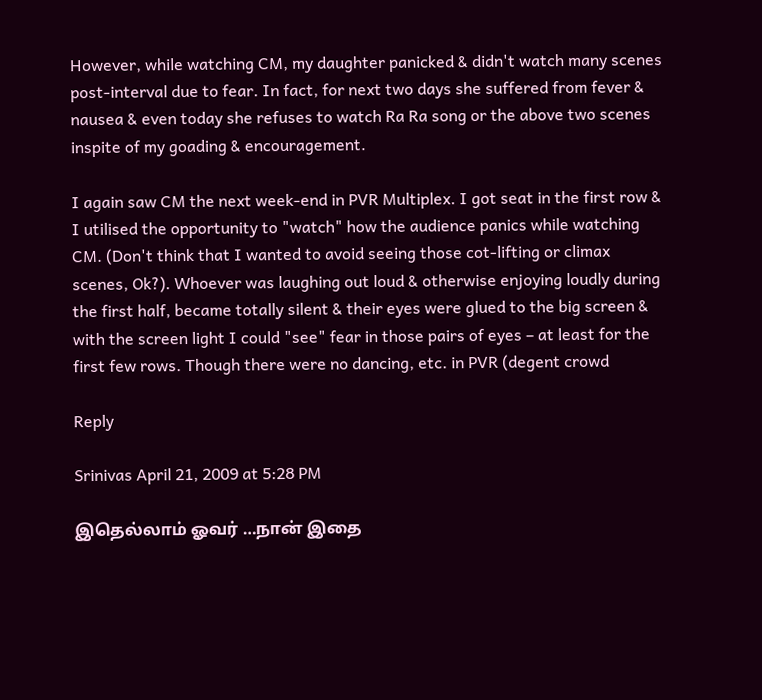However, while watching CM, my daughter panicked & didn't watch many scenes post-interval due to fear. In fact, for next two days she suffered from fever & nausea & even today she refuses to watch Ra Ra song or the above two scenes inspite of my goading & encouragement.

I again saw CM the next week-end in PVR Multiplex. I got seat in the first row & I utilised the opportunity to "watch" how the audience panics while watching CM. (Don't think that I wanted to avoid seeing those cot-lifting or climax scenes, Ok?). Whoever was laughing out loud & otherwise enjoying loudly during the first half, became totally silent & their eyes were glued to the big screen & with the screen light I could "see" fear in those pairs of eyes – at least for the first few rows. Though there were no dancing, etc. in PVR (degent crowd

Reply

Srinivas April 21, 2009 at 5:28 PM

இதெல்லாம் ஓவர் …நான் இதை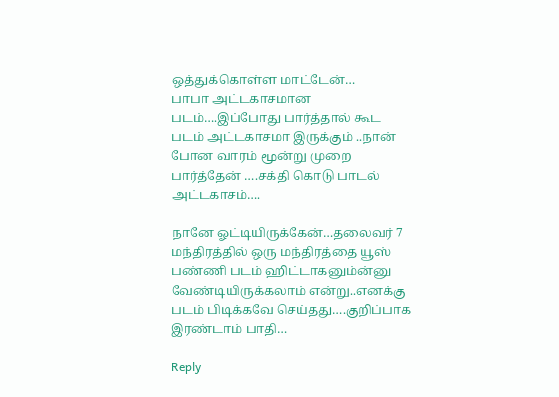ஒத்துக்கொள்ள மாட்டேன்…
பாபா அட்டகாசமான படம்….இப்போது பார்த்தால் கூட படம் அட்டகாசமா இருக்கும் ..நான் போன வாரம் மூன்று முறை பார்த்தேன் ….சக்தி கொடு பாடல் அட்டகாசம்….

நானே ஓட்டியிருக்கேன்…தலைவர் 7 மந்திரத்தில் ஒரு மந்திரத்தை யூஸ் பண்ணி படம் ஹிட்டாகனும்ன்னு வேண்டியிருக்கலாம் என்று..எனக்கு படம் பிடிக்கவே செய்தது….குறிப்பாக இரண்டாம் பாதி…

Reply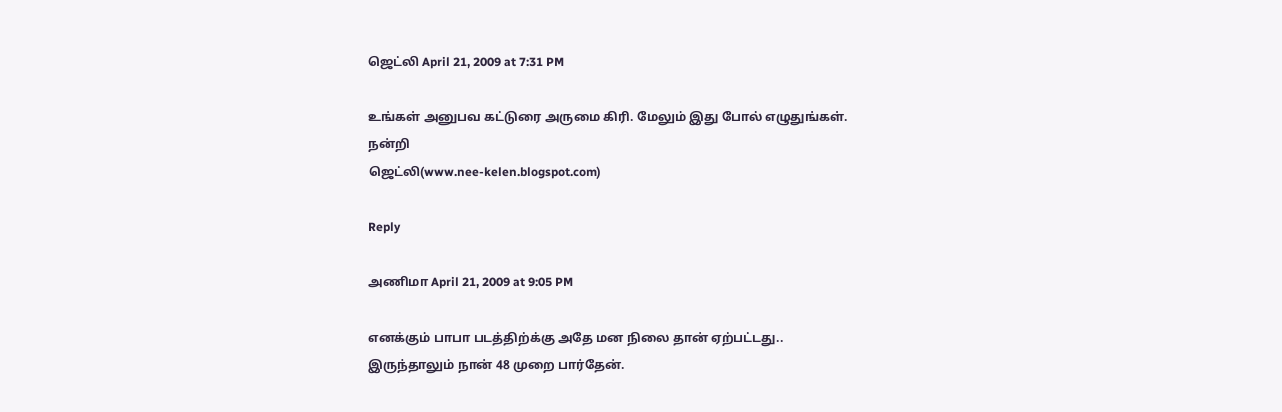ஜெட்லி April 21, 2009 at 7:31 PM

உங்கள் அனுபவ கட்டுரை அருமை கிரி. மேலும் இது போல் எழுதுங்கள்.
நன்றி
ஜெட்லி(www.nee-kelen.blogspot.com)

Reply

அணிமா April 21, 2009 at 9:05 PM

எனக்கும் பாபா படத்திற்க்கு அதே மன நிலை தான் ஏற்பட்டது..
இருந்தாலும் நான் 48 முறை பார்தேன்.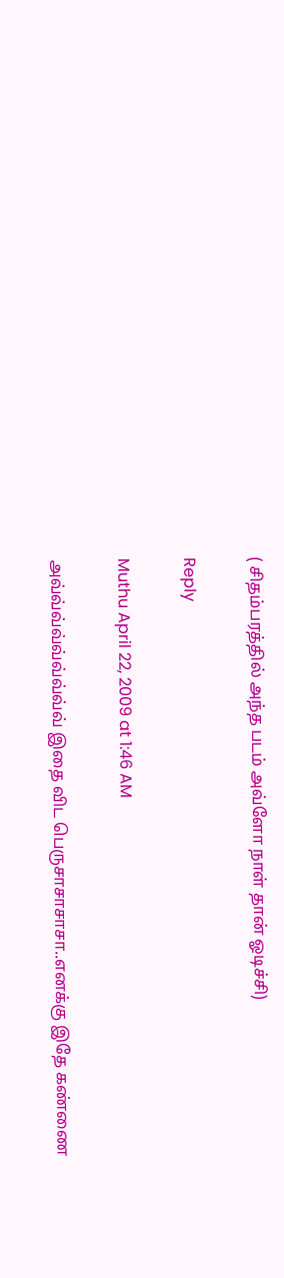( சிதம்பரத்தில் அந்த படம் அவ்ளோ நாள் தான் ஓடிச்சி)

Reply

Muthu April 22, 2009 at 1:46 AM

அவ்வ்வ்வ்வ்வ்வ்வ்வ் இதை விட பெருசாசாசாசா..எனக்கு இதே கண்ணை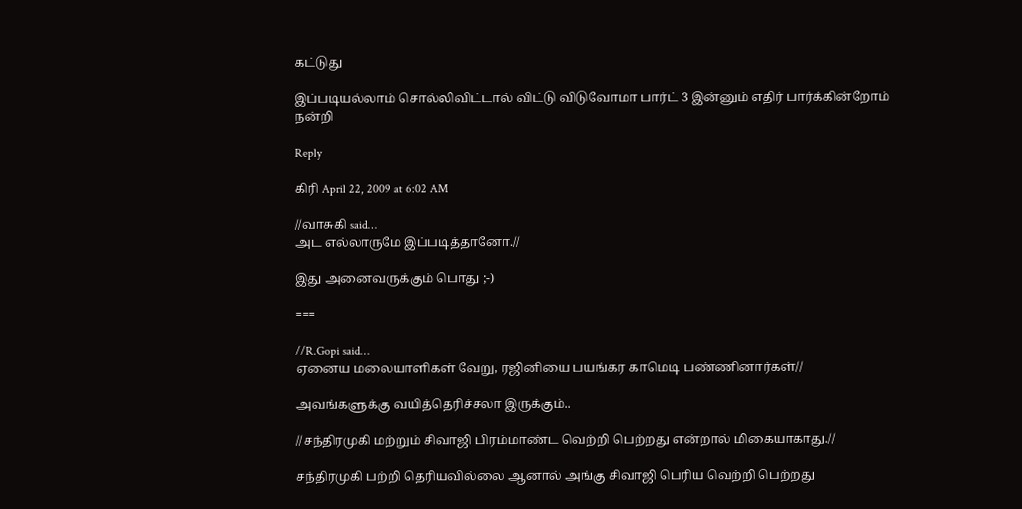கட்டுது

இப்படியல்லாம் சொல்லிவிட்டால் விட்டு விடுவோமா பார்ட் 3 இன்னும் எதிர் பார்க்கின்றோம்
நன்றி

Reply

கிரி April 22, 2009 at 6:02 AM

//வாசுகி said…
அட எல்லாருமே இப்படித்தானோ.//

இது அனைவருக்கும் பொது ;-)

===

//R.Gopi said…
ஏனைய மலையாளிகள் வேறு, ரஜினியை பயங்கர காமெடி பண்ணினார்கள்//

அவங்களுக்கு வயித்தெரிச்சலா இருக்கும்..

//சந்திரமுகி மற்றும் சிவாஜி பிரம்மாண்ட வெற்றி பெற்றது என்றால் மிகையாகாது.//

சந்திரமுகி பற்றி தெரியவில்லை ஆனால் அங்கு சிவாஜி பெரிய வெற்றி பெற்றது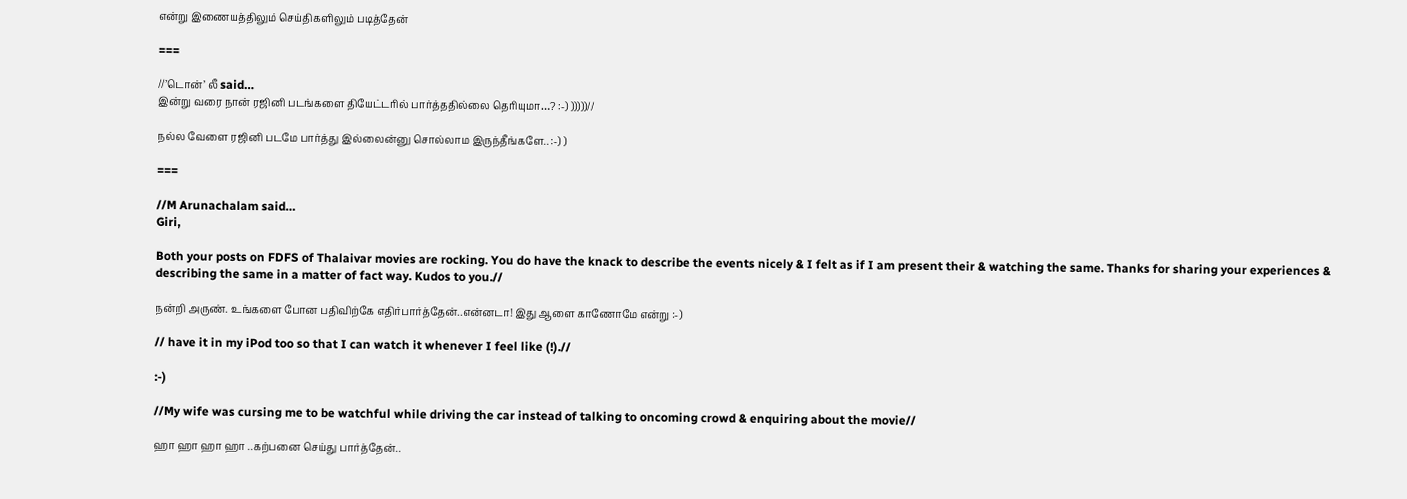என்று இணையத்திலும் செய்திகளிலும் படித்தேன்

===

//’டொன்’ லீ said…
இன்று வரை நான் ரஜினி படங்களை தியேட்டரில் பார்த்ததில்லை தெரியுமா…? :-) )))))//

நல்ல வேளை ரஜினி படமே பார்த்து இல்லைன்னு சொல்லாம இருந்தீங்களே.. :-) )

===

//M Arunachalam said…
Giri,

Both your posts on FDFS of Thalaivar movies are rocking. You do have the knack to describe the events nicely & I felt as if I am present their & watching the same. Thanks for sharing your experiences & describing the same in a matter of fact way. Kudos to you.//

நன்றி அருண். உங்களை போன பதிவிற்கே எதிர்பார்த்தேன்..என்னடா! இது ஆளை காணோமே என்று :-)

// have it in my iPod too so that I can watch it whenever I feel like (!).//

:-)

//My wife was cursing me to be watchful while driving the car instead of talking to oncoming crowd & enquiring about the movie//

ஹா ஹா ஹா ஹா ..கற்பனை செய்து பார்த்தேன்..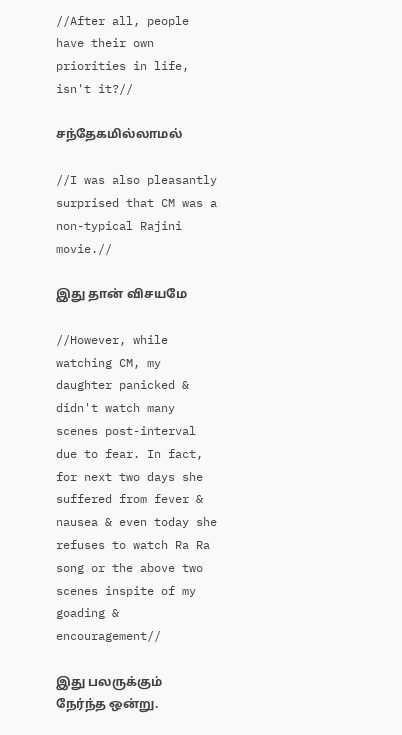//After all, people have their own priorities in life, isn't it?//

சந்தேகமில்லாமல்

//I was also pleasantly surprised that CM was a non-typical Rajini movie.//

இது தான் விசயமே

//However, while watching CM, my daughter panicked & didn't watch many scenes post-interval due to fear. In fact, for next two days she suffered from fever & nausea & even today she refuses to watch Ra Ra song or the above two scenes inspite of my goading & encouragement//

இது பலருக்கும் நேர்ந்த ஒன்று.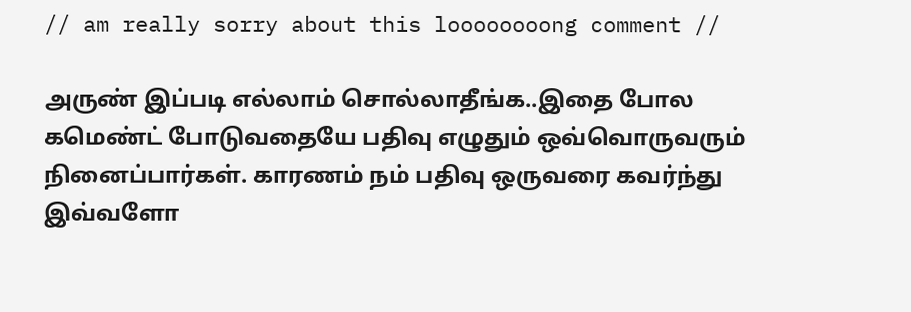// am really sorry about this loooooooong comment //

அருண் இப்படி எல்லாம் சொல்லாதீங்க..இதை போல கமெண்ட் போடுவதையே பதிவு எழுதும் ஒவ்வொருவரும் நினைப்பார்கள். காரணம் நம் பதிவு ஒருவரை கவர்ந்து இவ்வளோ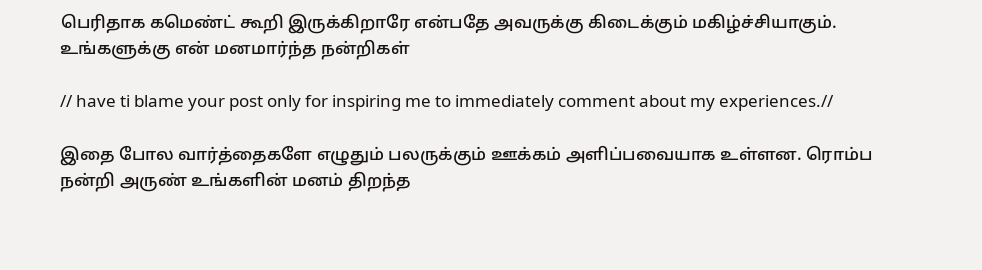பெரிதாக கமெண்ட் கூறி இருக்கிறாரே என்பதே அவருக்கு கிடைக்கும் மகிழ்ச்சியாகும். உங்களுக்கு என் மனமார்ந்த நன்றிகள்

// have ti blame your post only for inspiring me to immediately comment about my experiences.//

இதை போல வார்த்தைகளே எழுதும் பலருக்கும் ஊக்கம் அளிப்பவையாக உள்ளன. ரொம்ப நன்றி அருண் உங்களின் மனம் திறந்த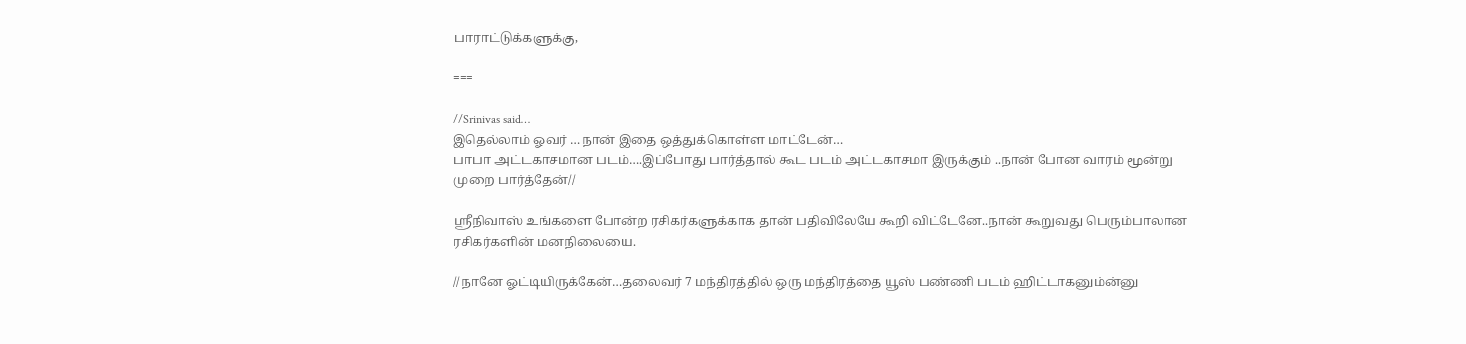பாராட்டுக்களுக்கு,

===

//Srinivas said…
இதெல்லாம் ஓவர் …நான் இதை ஒத்துக்கொள்ள மாட்டேன்…
பாபா அட்டகாசமான படம்….இப்போது பார்த்தால் கூட படம் அட்டகாசமா இருக்கும் ..நான் போன வாரம் மூன்று முறை பார்த்தேன்//

ஸ்ரீநிவாஸ் உங்களை போன்ற ரசிகர்களுக்காக தான் பதிவிலேயே கூறி விட்டேனே..நான் கூறுவது பெரும்பாலான ரசிகர்களின் மனநிலையை.

//நானே ஓட்டியிருக்கேன்…தலைவர் 7 மந்திரத்தில் ஒரு மந்திரத்தை யூஸ் பண்ணி படம் ஹிட்டாகனும்ன்னு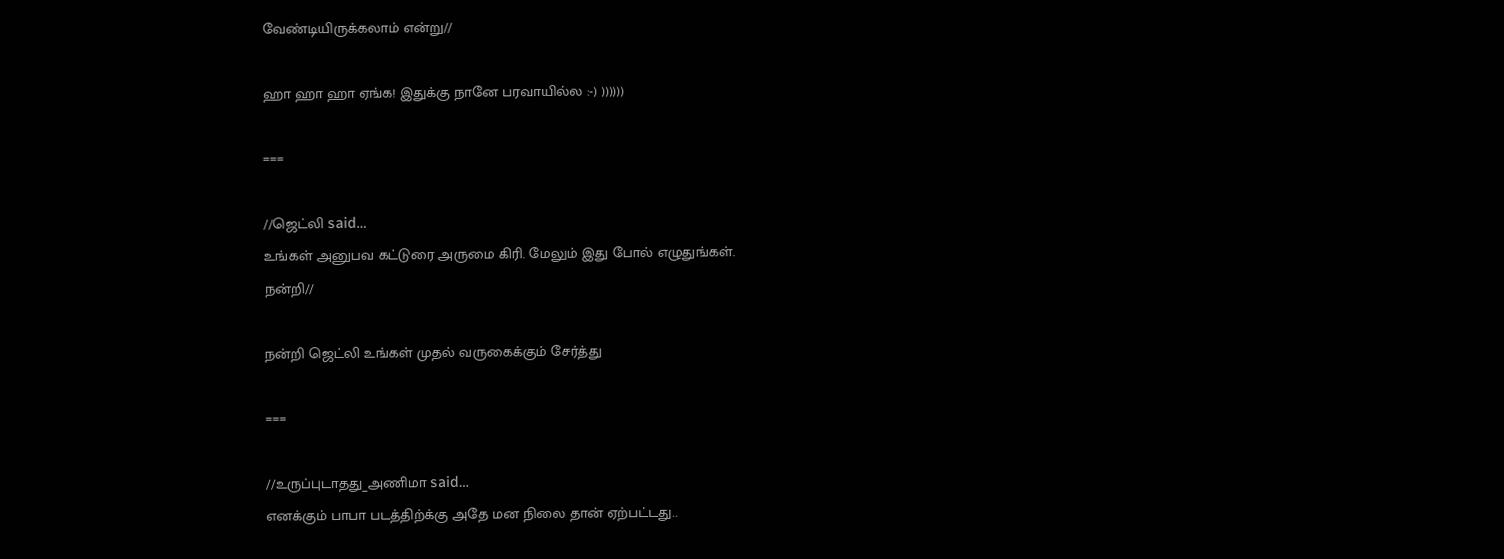வேண்டியிருக்கலாம் என்று//

ஹா ஹா ஹா ஏங்க! இதுக்கு நானே பரவாயில்ல :-) ))))))

===

//ஜெட்லி said…
உங்கள் அனுபவ கட்டுரை அருமை கிரி. மேலும் இது போல் எழுதுங்கள்.
நன்றி//

நன்றி ஜெட்லி உங்கள் முதல் வருகைக்கும் சேர்த்து

===

//உருப்புடாதது_அணிமா said…
எனக்கும் பாபா படத்திற்க்கு அதே மன நிலை தான் ஏற்பட்டது..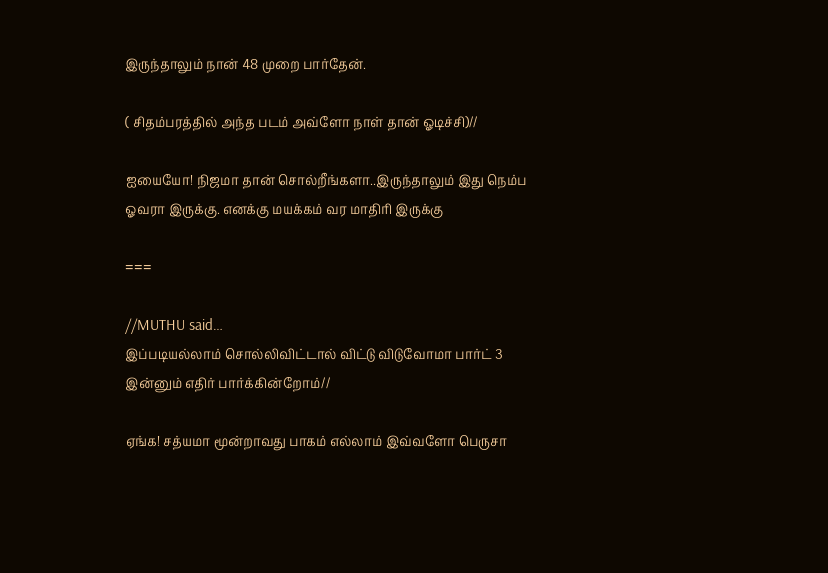இருந்தாலும் நான் 48 முறை பார்தேன்.

( சிதம்பரத்தில் அந்த படம் அவ்ளோ நாள் தான் ஓடிச்சி)//

ஐயையோ! நிஜமா தான் சொல்றீங்களா..இருந்தாலும் இது நெம்ப ஓவரா இருக்கு. எனக்கு மயக்கம் வர மாதிரி இருக்கு

===

//MUTHU said…
இப்படியல்லாம் சொல்லிவிட்டால் விட்டு விடுவோமா பார்ட் 3 இன்னும் எதிர் பார்க்கின்றோம்//

ஏங்க! சத்யமா மூன்றாவது பாகம் எல்லாம் இவ்வளோ பெருசா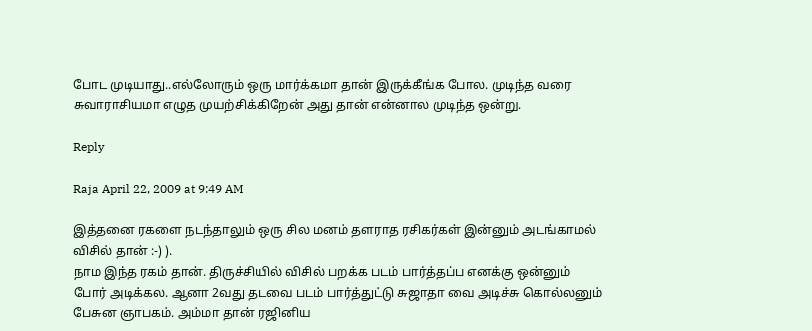போட முடியாது..எல்லோரும் ஒரு மார்க்கமா தான் இருக்கீங்க போல. முடிந்த வரை சுவாராசியமா எழுத முயற்சிக்கிறேன் அது தான் என்னால முடிந்த ஒன்று.

Reply

Raja April 22, 2009 at 9:49 AM

இத்தனை ரகளை நடந்தாலும் ஒரு சில மனம் தளராத ரசிகர்கள் இன்னும் அடங்காமல் விசில் தான் :-) ).
நாம இந்த ரகம் தான். திருச்சியில் விசில் பறக்க படம் பார்த்தப்ப எனக்கு ஒன்னும் போர் அடிக்கல. ஆனா 2வது தடவை படம் பார்த்துட்டு சுஜாதா வை அடிச்சு கொல்லனும் பேசுன ஞாபகம். அம்மா தான் ரஜினிய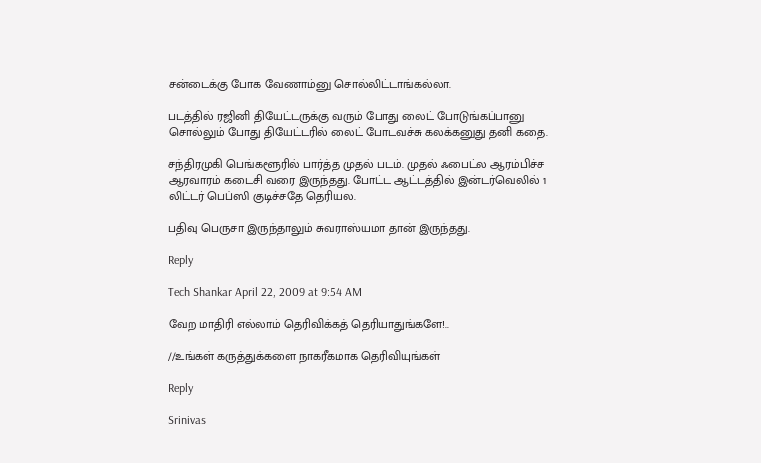சன்டைக்கு போக வேணாம்னு சொல்லிட்டாங்கல்லா.

படத்தில் ரஜினி தியேட்டருக்கு வரும் போது லைட் போடுங்கப்பானு சொல்லும் போது தியேட்டரில் லைட் போடவச்சு கலக்கனுது தனி கதை.

சந்திரமுகி பெங்களூரில் பார்த்த முதல் படம். முதல் ஃபைட்ல ஆரம்பிச்ச ஆரவாரம் கடைசி வரை இருந்தது. போட்ட ஆட்டத்தில் இன்டர்வெலில் 1 லிட்டர் பெப்ஸி குடிச்சதே தெரியல.

பதிவு பெருசா இருந்தாலும் சுவராஸ்யமா தான் இருந்தது.

Reply

Tech Shankar April 22, 2009 at 9:54 AM

வேற மாதிரி எல்லாம் தெரிவிக்கத் தெரியாதுங்களே!..

//உங்கள் கருத்துக்களை நாகரீகமாக தெரிவியுங்கள்

Reply

Srinivas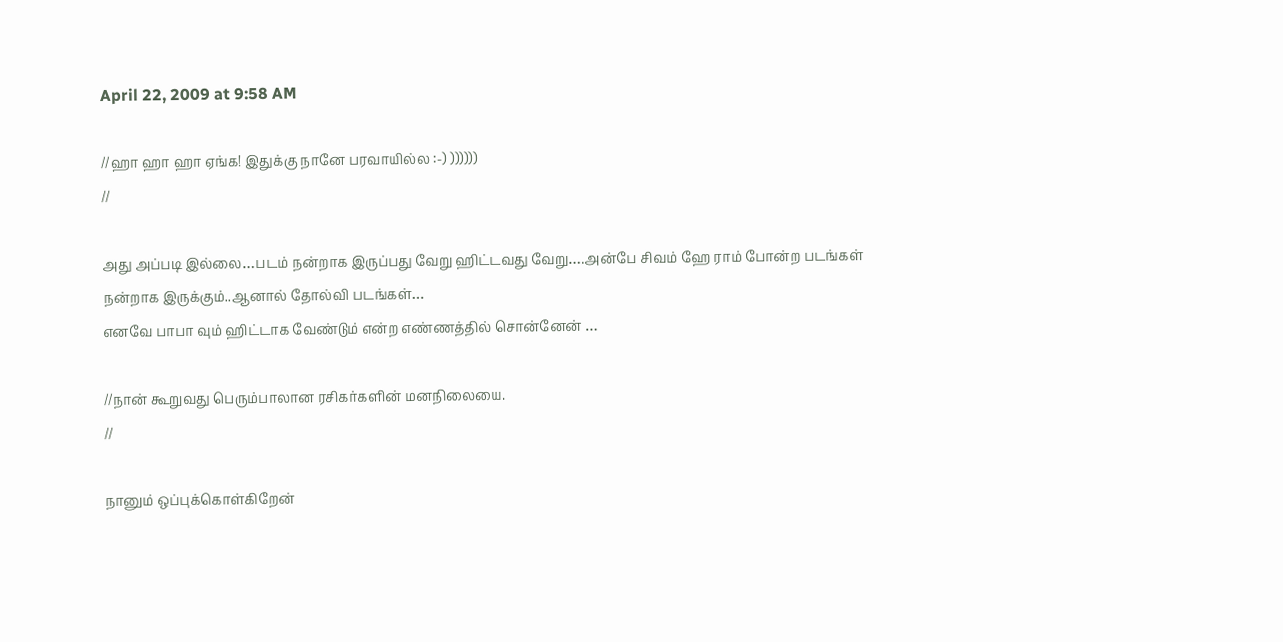April 22, 2009 at 9:58 AM

//ஹா ஹா ஹா ஏங்க! இதுக்கு நானே பரவாயில்ல :-) ))))))
//

அது அப்படி இல்லை…படம் நன்றாக இருப்பது வேறு ஹிட்டவது வேறு….அன்பே சிவம் ஹே ராம் போன்ற படங்கள் நன்றாக இருக்கும்..ஆனால் தோல்வி படங்கள்…
எனவே பாபா வும் ஹிட்டாக வேண்டும் என்ற எண்ணத்தில் சொன்னேன் …

//நான் கூறுவது பெரும்பாலான ரசிகர்களின் மனநிலையை.
//

நானும் ஒப்புக்கொள்கிறேன்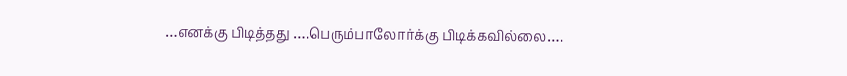…எனக்கு பிடித்தது ….பெரும்பாலோர்க்கு பிடிக்கவில்லை….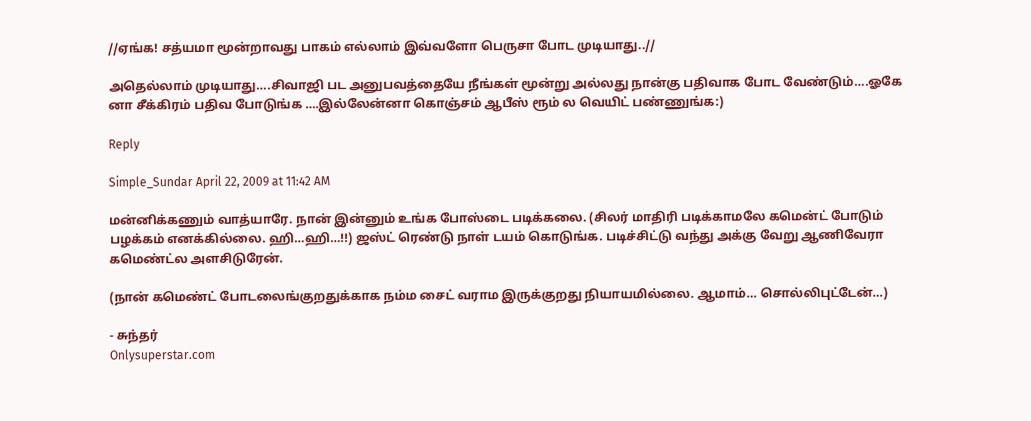//ஏங்க! சத்யமா மூன்றாவது பாகம் எல்லாம் இவ்வளோ பெருசா போட முடியாது..//

அதெல்லாம் முடியாது….சிவாஜி பட அனுபவத்தையே நீங்கள் மூன்று அல்லது நான்கு பதிவாக போட வேண்டும்….ஓகே னா சீக்கிரம் பதிவ போடுங்க ….இல்லேன்னா கொஞ்சம் ஆபீஸ் ரூம் ல வெயிட் பண்ணுங்க:)

Reply

Simple_Sundar April 22, 2009 at 11:42 AM

மன்னிக்கணும் வாத்யாரே. நான் இன்னும் உங்க போஸ்டை படிக்கலை. (சிலர் மாதிரி படிக்காமலே கமென்ட் போடும் பழக்கம் எனக்கில்லை. ஹி…ஹி…!!) ஜஸ்ட் ரெண்டு நாள் டயம் கொடுங்க. படிச்சிட்டு வந்து அக்கு வேறு ஆணிவேரா கமெண்ட்ல அளசிடுரேன்.

(நான் கமெண்ட் போடலைங்குறதுக்காக நம்ம சைட் வராம இருக்குறது நியாயமில்லை. ஆமாம்… சொல்லிபுட்டேன்…)

- சுந்தர்
Onlysuperstar.com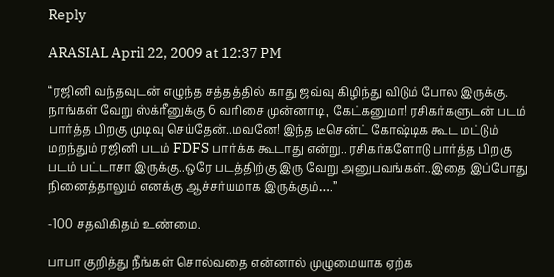Reply

ARASIAL April 22, 2009 at 12:37 PM

“ரஜினி வந்தவுடன் எழுந்த சத்தத்தில் காது ஜவ்வு கிழிந்து விடும் போல இருக்கு. நாங்கள் வேறு ஸ்க்ரீனுக்கு 6 வரிசை முன்னாடி, கேட்கனுமா! ரசிகர்களுடன் படம் பார்த்த பிறகு முடிவு செய்தேன்..மவனே! இந்த டீசென்ட் கோஷ்டிக கூட மட்டும் மறந்தும் ரஜினி படம் FDFS பார்க்க கூடாது என்று.. ரசிகர்களோடு பார்த்த பிறகு படம் பட்டாசா இருக்கு..ஒரே படத்திற்கு இரு வேறு அனுபவங்கள்..இதை இப்போது நினைத்தாலும் எனக்கு ஆச்சர்யமாக இருக்கும்….”

-100 சதவிகிதம் உண்மை.

பாபா குறித்து நீங்கள் சொல்வதை என்னால் முழுமையாக ஏற்க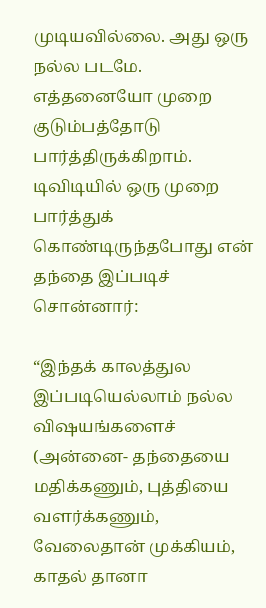முடியவில்லை. அது ஒரு நல்ல படமே. எத்தனையோ முறை குடும்பத்தோடு பார்த்திருக்கிறாம். டிவிடியில் ஒரு முறை பார்த்துக் கொண்டிருந்தபோது என் தந்தை இப்படிச் சொன்னார்:

“இந்தக் காலத்துல இப்படியெல்லாம் நல்ல விஷயங்களைச் (அன்னை- தந்தையை மதிக்கணும், புத்தியை வளர்க்கணும், வேலைதான் முக்கியம், காதல் தானா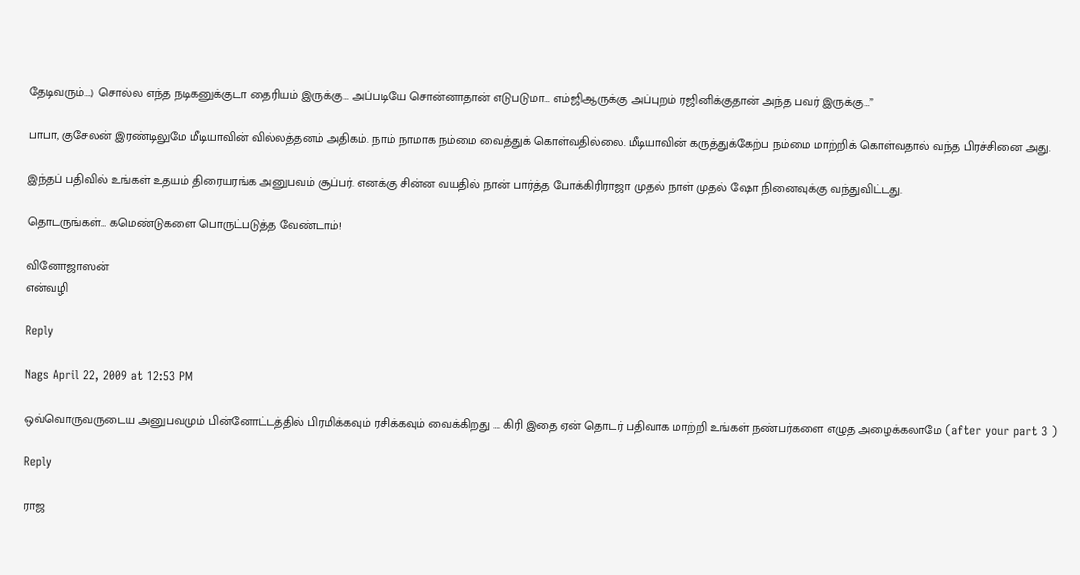தேடிவரும்….) சொல்ல எந்த நடிகனுக்குடா தைரியம் இருக்கு… அப்படியே சொன்னாதான் எடுபடுமா… எம்ஜிஆருக்கு அப்புறம் ரஜினிக்குதான் அந்த பவர் இருக்கு…”

பாபா, குசேலன் இரண்டிலுமே மீடியாவின் வில்லத்தனம் அதிகம். நாம் நாமாக நம்மை வைத்துக் கொள்வதில்லை. மீடியாவின் கருத்துக்கேற்ப நம்மை மாற்றிக் கொள்வதால் வந்த பிரச்சினை அது.

இந்தப் பதிவில் உங்கள் உதயம் திரையரங்க அனுபவம் சூப்பர். எனக்கு சின்ன வயதில் நான் பார்த்த போக்கிரிராஜா முதல் நாள் முதல் ஷோ நினைவுக்கு வந்துவிட்டது.

தொடருங்கள்… கமெண்டுகளை பொருட்படுத்த வேண்டாம்!

வினோஜாஸன்
என்வழி

Reply

Nags April 22, 2009 at 12:53 PM

ஒவ்வொருவருடைய அனுபவமும் பின்னோட்டத்தில் பிரமிக்கவும் ரசிக்கவும் வைக்கிறது …. கிரி இதை ஏன் தொடர் பதிவாக மாற்றி உங்கள் நண்பர்களை எழுத அழைக்கலாமே (after your part 3 )

Reply

ராஜ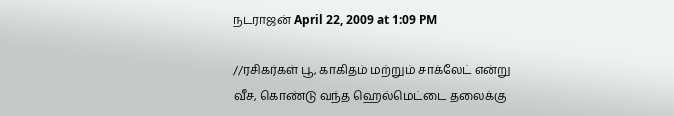நடராஜன் April 22, 2009 at 1:09 PM

//ரசிகர்கள் பூ, காகிதம் மற்றும் சாக்லேட் என்று வீச, கொண்டு வந்த ஹெல்மெட்டை தலைக்கு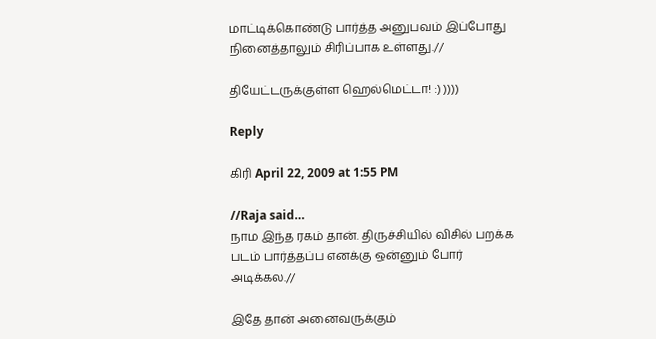மாட்டிக்கொண்டு பார்த்த அனுபவம் இப்போது நினைத்தாலும் சிரிப்பாக உள்ளது.//

தியேட்டருக்குள்ள ஹெல்மெட்டா! :) ))))

Reply

கிரி April 22, 2009 at 1:55 PM

//Raja said…
நாம இந்த ரகம் தான். திருச்சியில் விசில் பறக்க படம் பார்த்தப்ப எனக்கு ஒன்னும் போர் அடிக்கல.//

இதே தான் அனைவருக்கும்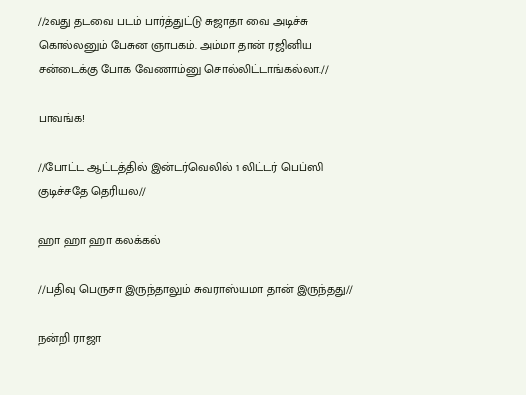//2வது தடவை படம் பார்த்துட்டு சுஜாதா வை அடிச்சு கொல்லனும் பேசுன ஞாபகம். அம்மா தான் ரஜினிய சன்டைக்கு போக வேணாம்னு சொல்லிட்டாங்கல்லா.//

பாவங்க!

//போட்ட ஆட்டத்தில் இன்டர்வெலில் 1 லிட்டர் பெப்ஸி குடிச்சதே தெரியல//

ஹா ஹா ஹா கலக்கல்

//பதிவு பெருசா இருந்தாலும் சுவராஸ்யமா தான் இருந்தது//

நன்றி ராஜா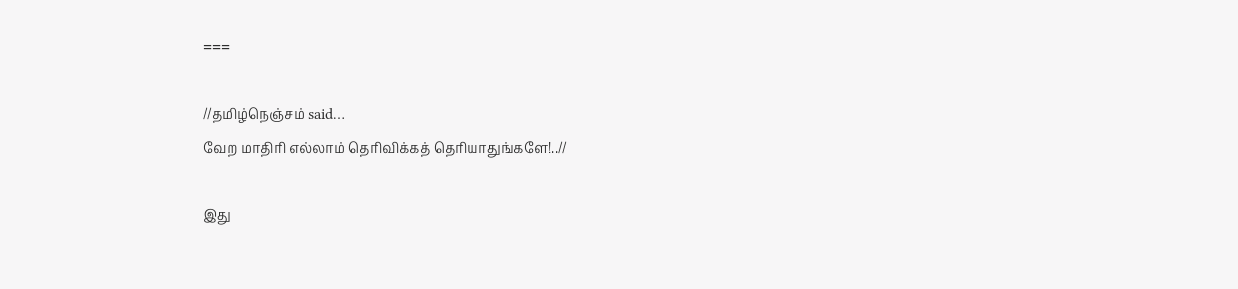===

//தமிழ்நெஞ்சம் said…
வேற மாதிரி எல்லாம் தெரிவிக்கத் தெரியாதுங்களே!..//

இது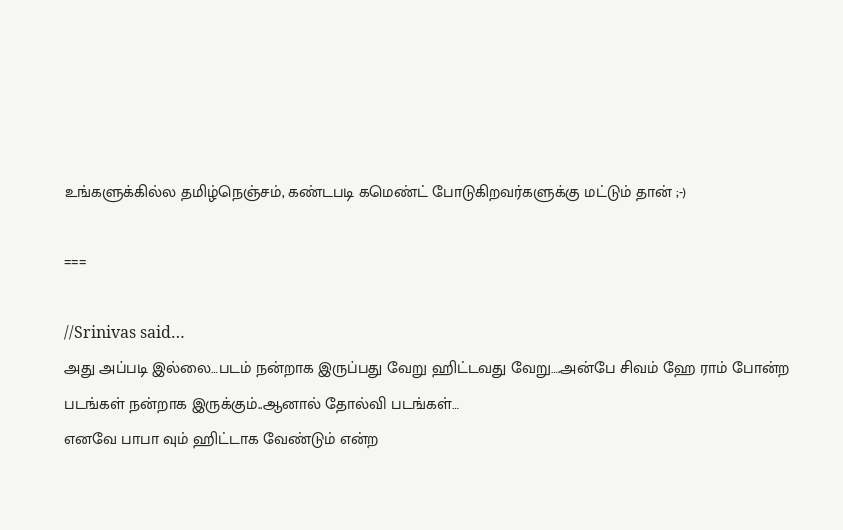உங்களுக்கில்ல தமிழ்நெஞ்சம், கண்டபடி கமெண்ட் போடுகிறவர்களுக்கு மட்டும் தான் ;-)

===

//Srinivas said…
அது அப்படி இல்லை…படம் நன்றாக இருப்பது வேறு ஹிட்டவது வேறு….அன்பே சிவம் ஹே ராம் போன்ற படங்கள் நன்றாக இருக்கும்..ஆனால் தோல்வி படங்கள்…
எனவே பாபா வும் ஹிட்டாக வேண்டும் என்ற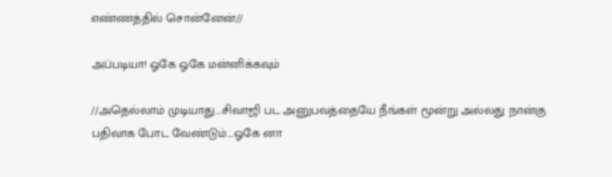எண்ணத்தில் சொன்னேன்//

அப்படியா! ஓகே ஓகே மன்னிக்கவும்

//அதெல்லாம் முடியாது….சிவாஜி பட அனுபவத்தையே நீங்கள் மூன்று அல்லது நான்கு பதிவாக போட வேண்டும்….ஓகே னா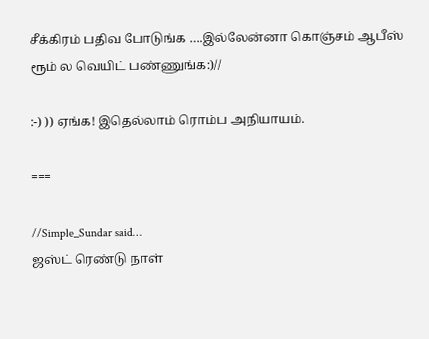சீக்கிரம் பதிவ போடுங்க ….இல்லேன்னா கொஞ்சம் ஆபீஸ் ரூம் ல வெயிட் பண்ணுங்க:)//

:-) )) ஏங்க! இதெல்லாம் ரொம்ப அநியாயம்.

===

//Simple_Sundar said…
ஜஸ்ட் ரெண்டு நாள்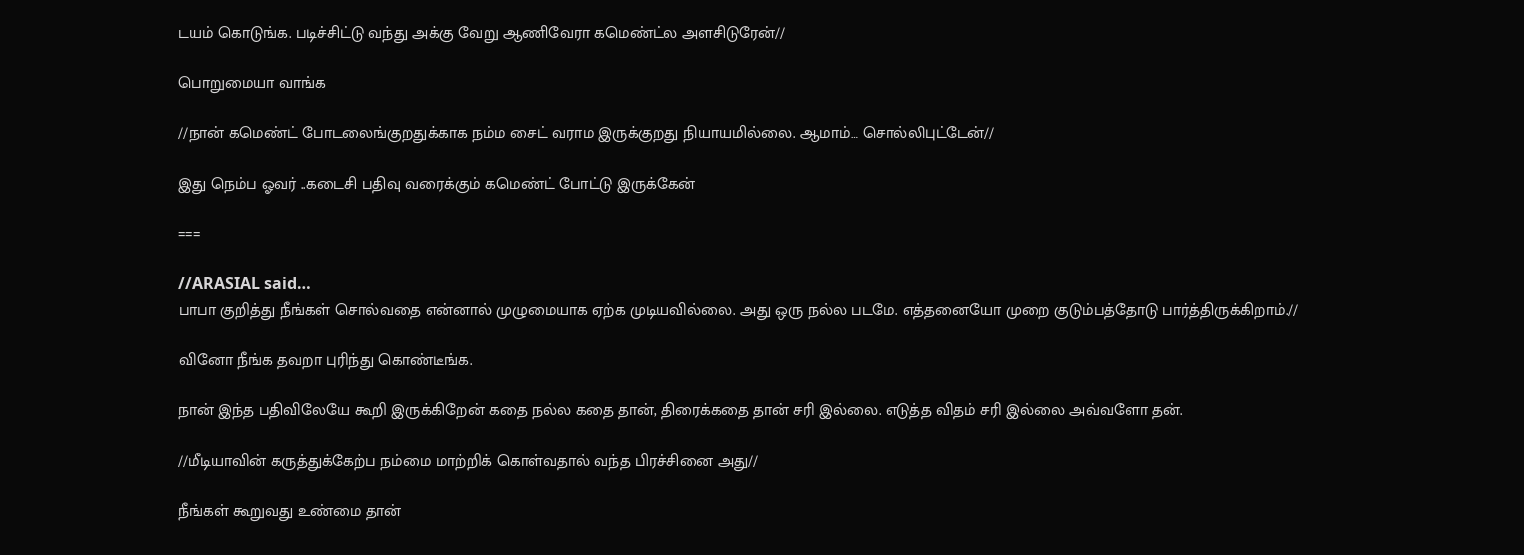டயம் கொடுங்க. படிச்சிட்டு வந்து அக்கு வேறு ஆணிவேரா கமெண்ட்ல அளசிடுரேன்//

பொறுமையா வாங்க

//நான் கமெண்ட் போடலைங்குறதுக்காக நம்ம சைட் வராம இருக்குறது நியாயமில்லை. ஆமாம்… சொல்லிபுட்டேன்//

இது நெம்ப ஓவர் ..கடைசி பதிவு வரைக்கும் கமெண்ட் போட்டு இருக்கேன்

===

//ARASIAL said…
பாபா குறித்து நீங்கள் சொல்வதை என்னால் முழுமையாக ஏற்க முடியவில்லை. அது ஒரு நல்ல படமே. எத்தனையோ முறை குடும்பத்தோடு பார்த்திருக்கிறாம்.//

வினோ நீங்க தவறா புரிந்து கொண்டீங்க.

நான் இந்த பதிவிலேயே கூறி இருக்கிறேன் கதை நல்ல கதை தான், திரைக்கதை தான் சரி இல்லை. எடுத்த விதம் சரி இல்லை அவ்வளோ தன்.

//மீடியாவின் கருத்துக்கேற்ப நம்மை மாற்றிக் கொள்வதால் வந்த பிரச்சினை அது//

நீங்கள் கூறுவது உண்மை தான்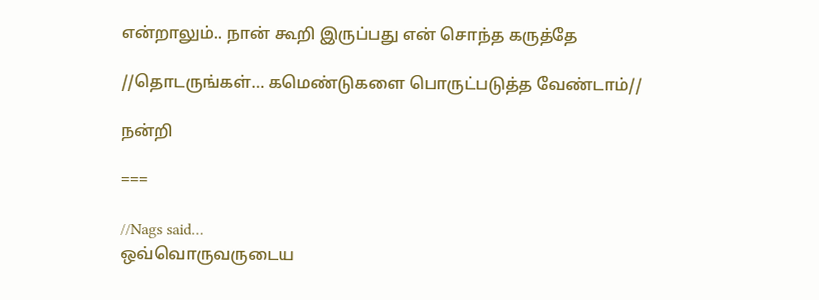என்றாலும்.. நான் கூறி இருப்பது என் சொந்த கருத்தே

//தொடருங்கள்… கமெண்டுகளை பொருட்படுத்த வேண்டாம்//

நன்றி

===

//Nags said…
ஒவ்வொருவருடைய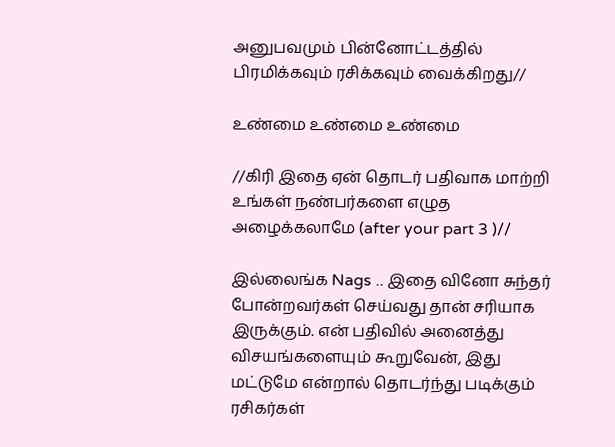அனுபவமும் பின்னோட்டத்தில் பிரமிக்கவும் ரசிக்கவும் வைக்கிறது//

உண்மை உண்மை உண்மை

//கிரி இதை ஏன் தொடர் பதிவாக மாற்றி உங்கள் நண்பர்களை எழுத அழைக்கலாமே (after your part 3 )//

இல்லைங்க Nags .. இதை வினோ சுந்தர் போன்றவர்கள் செய்வது தான் சரியாக இருக்கும். என் பதிவில் அனைத்து விசயங்களையும் கூறுவேன், இது மட்டுமே என்றால் தொடர்ந்து படிக்கும் ரசிகர்கள்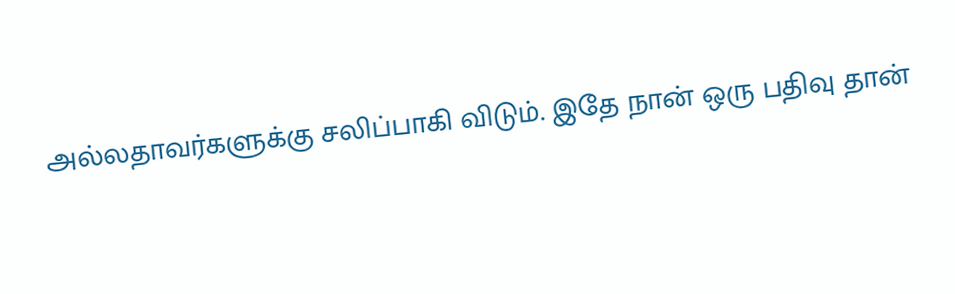அல்லதாவர்களுக்கு சலிப்பாகி விடும். இதே நான் ஒரு பதிவு தான்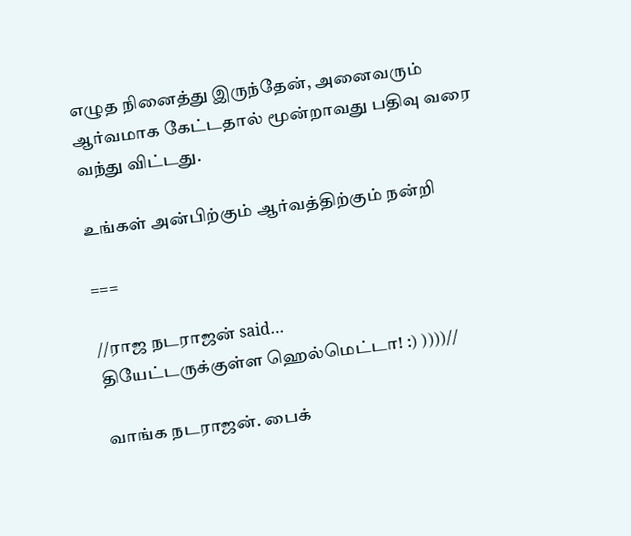எழுத நினைத்து இருந்தேன், அனைவரும் ஆர்வமாக கேட்டதால் மூன்றாவது பதிவு வரை வந்து விட்டது.

உங்கள் அன்பிற்கும் ஆர்வத்திற்கும் நன்றி

===

//ராஜ நடராஜன் said…
தியேட்டருக்குள்ள ஹெல்மெட்டா! :) ))))//

வாங்க நடராஜன். பைக்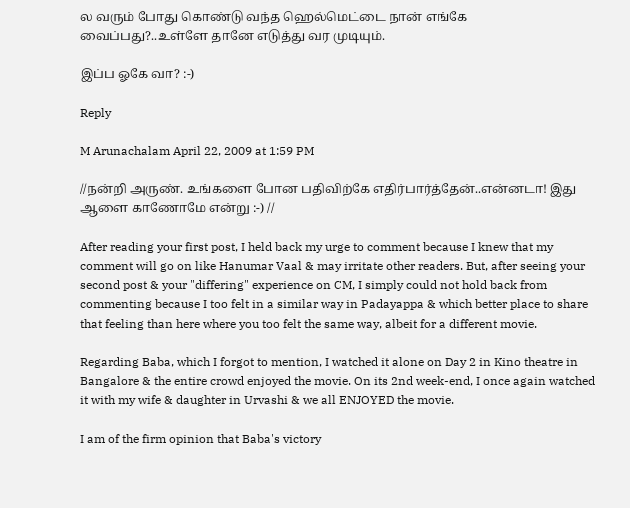ல வரும் போது கொண்டு வந்த ஹெல்மெட்டை நான் எங்கே வைப்பது?..உள்ளே தானே எடுத்து வர முடியும்.

இப்ப ஓகே வா? :-)

Reply

M Arunachalam April 22, 2009 at 1:59 PM

//நன்றி அருண். உங்களை போன பதிவிற்கே எதிர்பார்த்தேன்..என்னடா! இது ஆளை காணோமே என்று :-) //

After reading your first post, I held back my urge to comment because I knew that my comment will go on like Hanumar Vaal & may irritate other readers. But, after seeing your second post & your "differing" experience on CM, I simply could not hold back from commenting because I too felt in a similar way in Padayappa & which better place to share that feeling than here where you too felt the same way, albeit for a different movie.

Regarding Baba, which I forgot to mention, I watched it alone on Day 2 in Kino theatre in Bangalore & the entire crowd enjoyed the movie. On its 2nd week-end, I once again watched it with my wife & daughter in Urvashi & we all ENJOYED the movie.

I am of the firm opinion that Baba's victory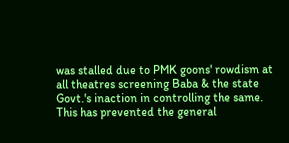was stalled due to PMK goons' rowdism at all theatres screening Baba & the state Govt.'s inaction in controlling the same. This has prevented the general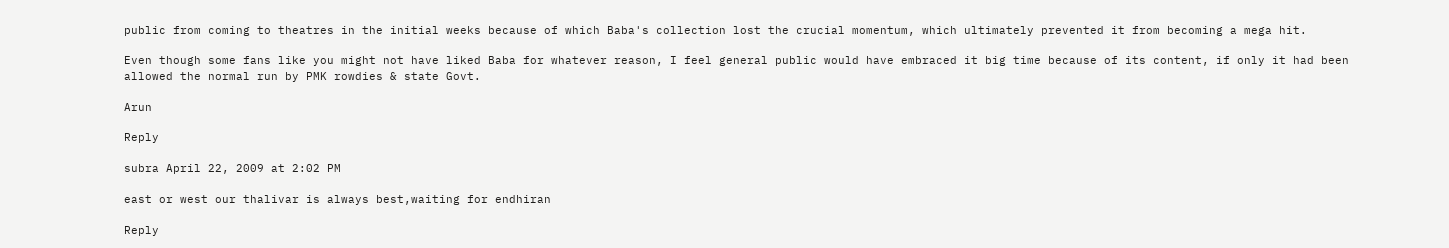public from coming to theatres in the initial weeks because of which Baba's collection lost the crucial momentum, which ultimately prevented it from becoming a mega hit.

Even though some fans like you might not have liked Baba for whatever reason, I feel general public would have embraced it big time because of its content, if only it had been allowed the normal run by PMK rowdies & state Govt.

Arun

Reply

subra April 22, 2009 at 2:02 PM

east or west our thalivar is always best,waiting for endhiran

Reply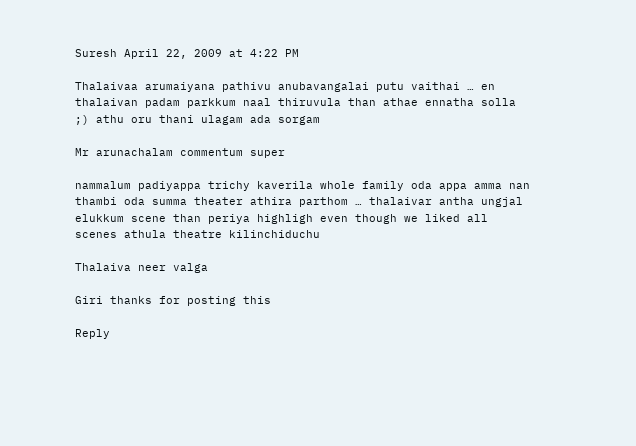Suresh April 22, 2009 at 4:22 PM

Thalaivaa arumaiyana pathivu anubavangalai putu vaithai … en thalaivan padam parkkum naal thiruvula than athae ennatha solla ;) athu oru thani ulagam ada sorgam

Mr arunachalam commentum super

nammalum padiyappa trichy kaverila whole family oda appa amma nan thambi oda summa theater athira parthom … thalaivar antha ungjal elukkum scene than periya highligh even though we liked all scenes athula theatre kilinchiduchu

Thalaiva neer valga

Giri thanks for posting this

Reply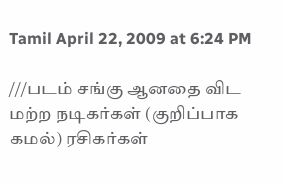Tamil April 22, 2009 at 6:24 PM

///படம் சங்கு ஆனதை விட மற்ற நடிகர்கள் (குறிப்பாக கமல்) ரசிகர்கள்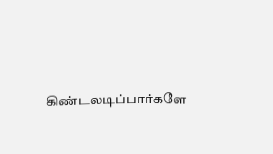கிண்டலடிப்பார்களே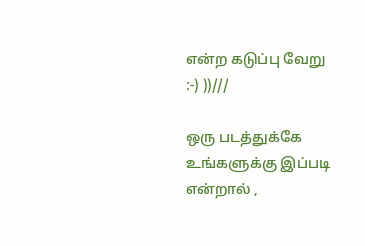என்ற கடுப்பு வேறு :-) ))///

ஒரு படத்துக்கே உங்களுக்கு இப்படி என்றால் ,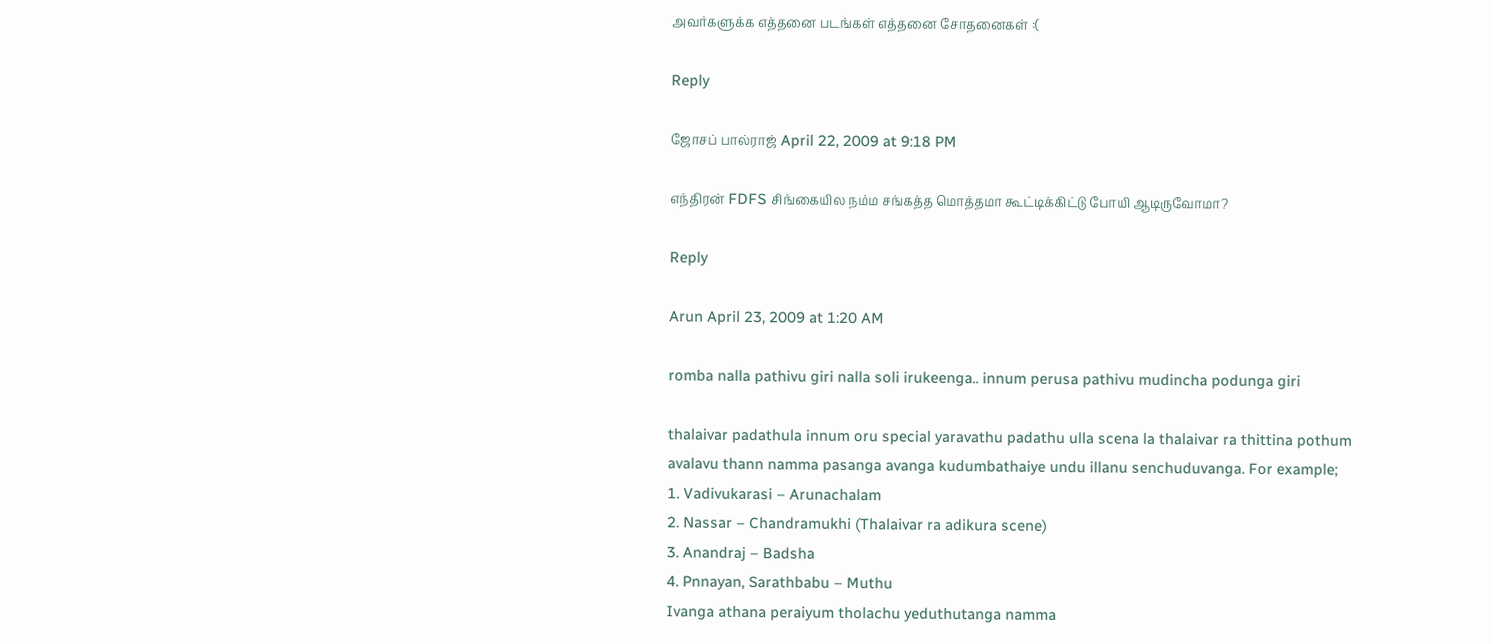அவர்களுக்க எத்தனை படங்கள் எத்தனை சோதனைகள் :(

Reply

ஜோசப் பால்ராஜ் April 22, 2009 at 9:18 PM

எந்திரன் FDFS சிங்கையில நம்ம சங்கத்த மொத்தமா கூட்டிக்கிட்டு போயி ஆடிருவோமா?

Reply

Arun April 23, 2009 at 1:20 AM

romba nalla pathivu giri nalla soli irukeenga.. innum perusa pathivu mudincha podunga giri

thalaivar padathula innum oru special yaravathu padathu ulla scena la thalaivar ra thittina pothum avalavu thann namma pasanga avanga kudumbathaiye undu illanu senchuduvanga. For example;
1. Vadivukarasi – Arunachalam
2. Nassar – Chandramukhi (Thalaivar ra adikura scene)
3. Anandraj – Badsha
4. Pnnayan, Sarathbabu – Muthu
Ivanga athana peraiyum tholachu yeduthutanga namma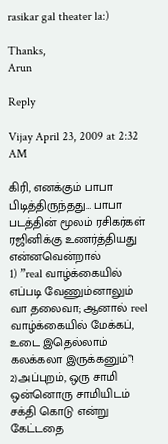rasikar gal theater la:)

Thanks,
Arun

Reply

Vijay April 23, 2009 at 2:32 AM

கிரி, எனக்கும் பாபா பிடித்திருந்தது… பாபா படத்தின் மூலம் ரசிகர்கள் ரஜினிக்கு உணர்த்தியது என்னவென்றால்
1) ”real வாழ்க்கையில் எப்படி வேணும்னாலும் வா தலைவா; ஆனால் reel வாழ்க்கையில் மேக்கப், உடை இதெல்லாம் கலக்கலா இருக்கனும்”!
2)அப்புறம், ஒரு சாமி ஒன்னொரு சாமியிடம் சக்தி கொடு என்று கேட்டதை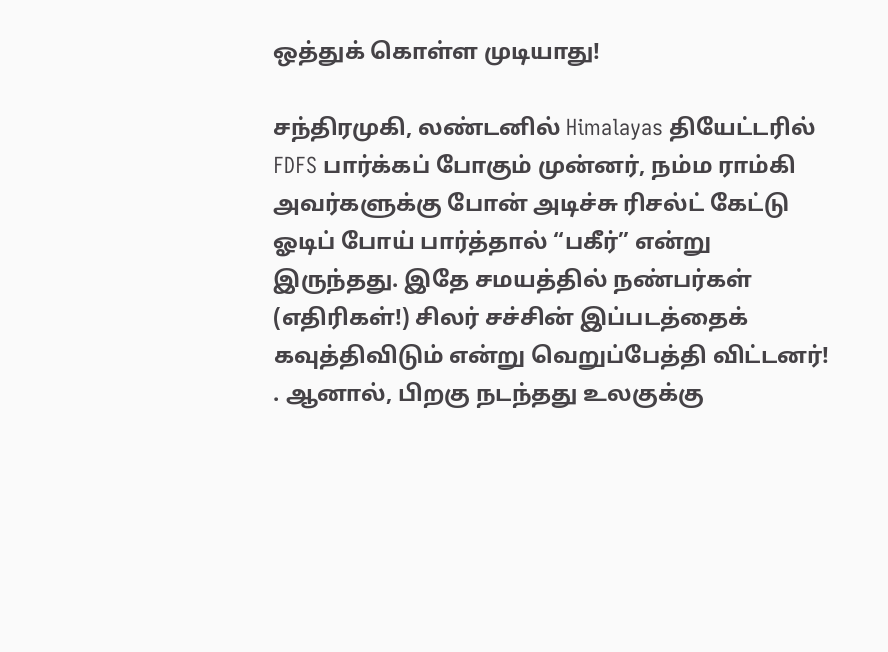ஒத்துக் கொள்ள முடியாது!

சந்திரமுகி, லண்டனில் Himalayas தியேட்டரில் FDFS பார்க்கப் போகும் முன்னர், நம்ம ராம்கி அவர்களுக்கு போன் அடிச்சு ரிசல்ட் கேட்டு ஓடிப் போய் பார்த்தால் “பகீர்” என்று இருந்தது. இதே சமயத்தில் நண்பர்கள் (எதிரிகள்!) சிலர் சச்சின் இப்படத்தைக் கவுத்திவிடும் என்று வெறுப்பேத்தி விட்டனர்! . ஆனால், பிறகு நடந்தது உலகுக்கு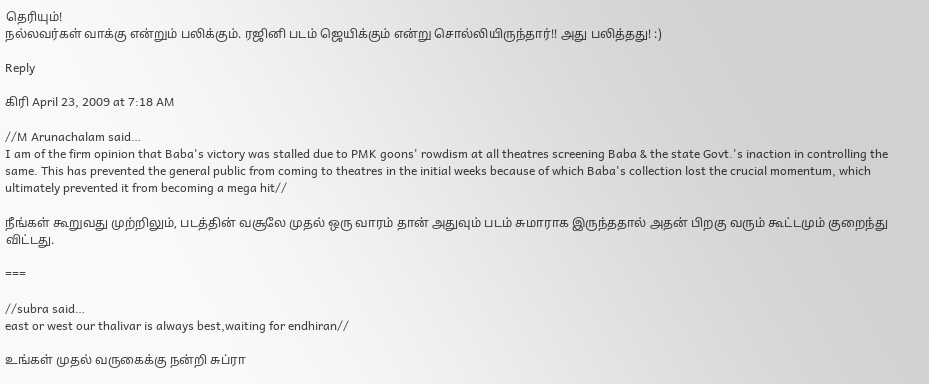தெரியும்!
நல்லவர்கள் வாக்கு என்றும் பலிக்கும். ரஜினி படம் ஜெயிக்கும் என்று சொல்லியிருந்தார்!! அது பலித்தது! :)

Reply

கிரி April 23, 2009 at 7:18 AM

//M Arunachalam said…
I am of the firm opinion that Baba's victory was stalled due to PMK goons' rowdism at all theatres screening Baba & the state Govt.'s inaction in controlling the same. This has prevented the general public from coming to theatres in the initial weeks because of which Baba's collection lost the crucial momentum, which ultimately prevented it from becoming a mega hit//

நீங்கள் கூறுவது முற்றிலும், படத்தின் வசூலே முதல் ஒரு வாரம் தான் அதுவும் படம் சுமாராக இருந்ததால் அதன் பிறகு வரும் கூட்டமும் குறைந்து விட்டது.

===

//subra said…
east or west our thalivar is always best,waiting for endhiran//

உங்கள் முதல் வருகைக்கு நன்றி சுப்ரா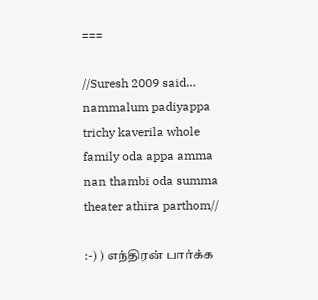===

//Suresh 2009 said…
nammalum padiyappa trichy kaverila whole family oda appa amma nan thambi oda summa theater athira parthom//

:-) ) எந்திரன் பார்க்க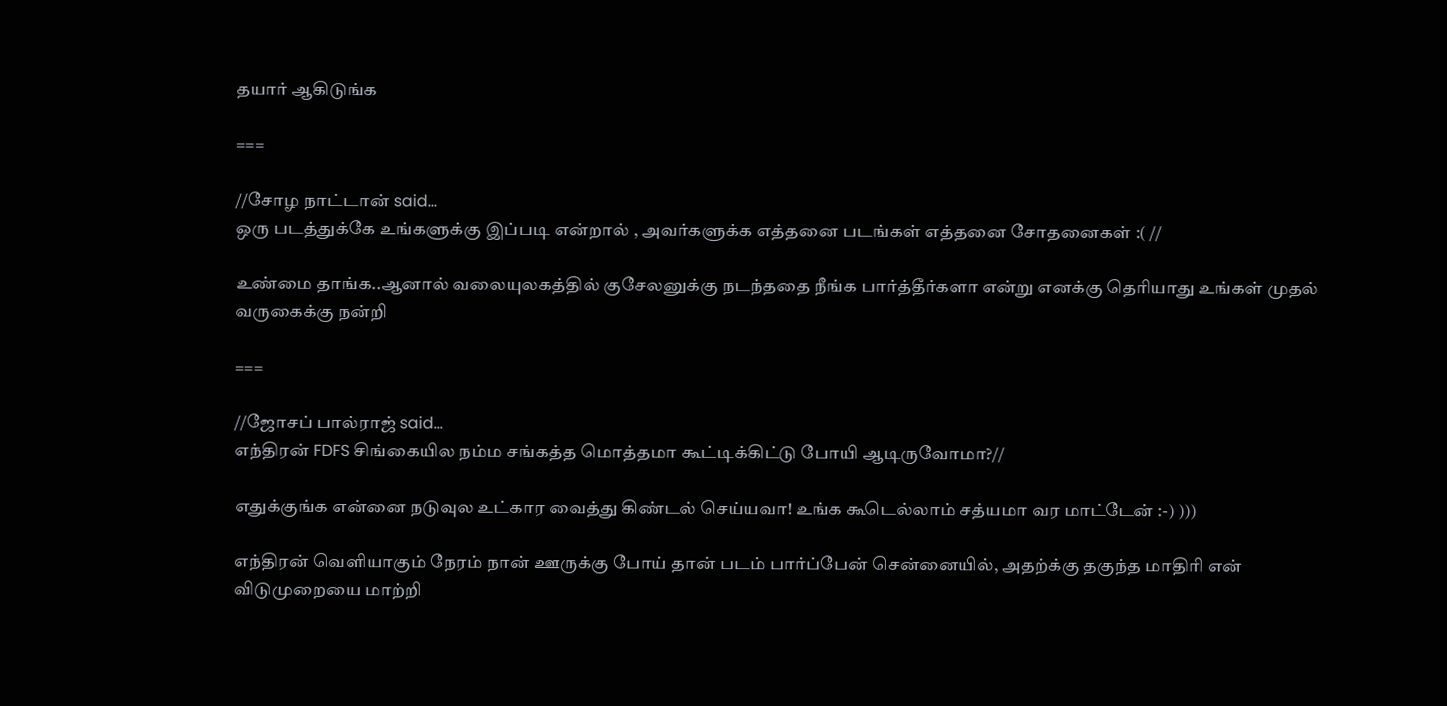தயார் ஆகிடுங்க

===

//சோழ நாட்டான் said…
ஒரு படத்துக்கே உங்களுக்கு இப்படி என்றால் , அவர்களுக்க எத்தனை படங்கள் எத்தனை சோதனைகள் :( //

உண்மை தாங்க..ஆனால் வலையுலகத்தில் குசேலனுக்கு நடந்ததை நீங்க பார்த்தீர்களா என்று எனக்கு தெரியாது உங்கள் முதல் வருகைக்கு நன்றி

===

//ஜோசப் பால்ராஜ் said…
எந்திரன் FDFS சிங்கையில நம்ம சங்கத்த மொத்தமா கூட்டிக்கிட்டு போயி ஆடிருவோமா?//

எதுக்குங்க என்னை நடுவுல உட்கார வைத்து கிண்டல் செய்யவா! உங்க கூடெல்லாம் சத்யமா வர மாட்டேன் :-) )))

எந்திரன் வெளியாகும் நேரம் நான் ஊருக்கு போய் தான் படம் பார்ப்பேன் சென்னையில், அதற்க்கு தகுந்த மாதிரி என் விடுமுறையை மாற்றி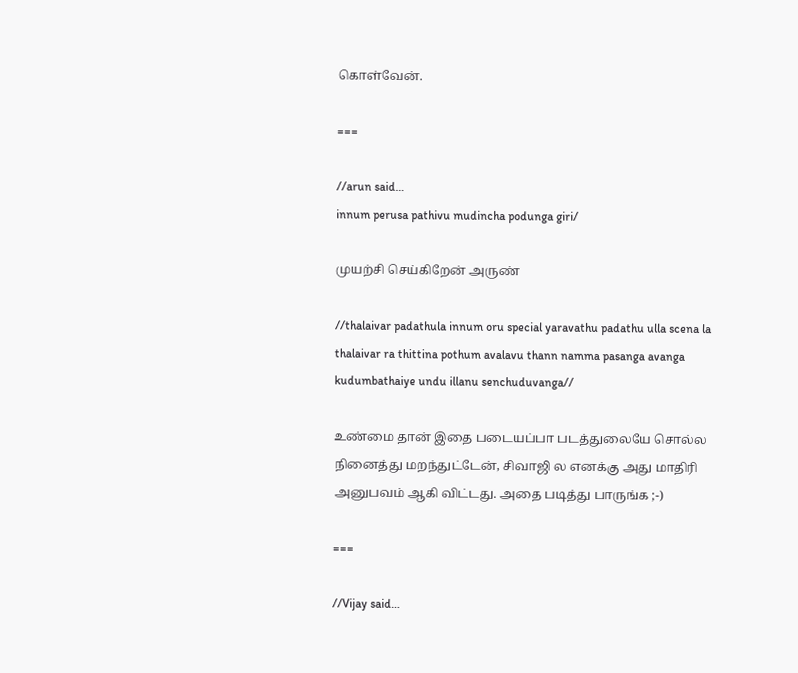கொள்வேன்.

===

//arun said…
innum perusa pathivu mudincha podunga giri/

முயற்சி செய்கிறேன் அருண்

//thalaivar padathula innum oru special yaravathu padathu ulla scena la thalaivar ra thittina pothum avalavu thann namma pasanga avanga kudumbathaiye undu illanu senchuduvanga//

உண்மை தான் இதை படையப்பா படத்துலையே சொல்ல நினைத்து மறந்துட்டேன், சிவாஜி ல எனக்கு அது மாதிரி அனுபவம் ஆகி விட்டது. அதை படித்து பாருங்க ;-)

===

//Vijay said…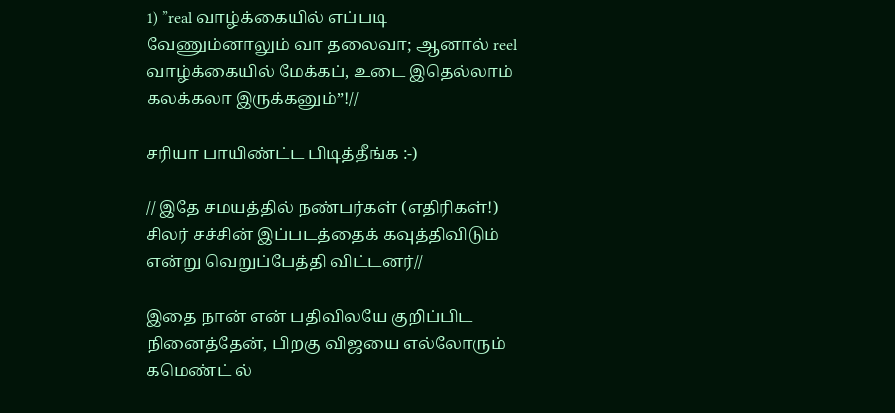1) ”real வாழ்க்கையில் எப்படி வேணும்னாலும் வா தலைவா; ஆனால் reel வாழ்க்கையில் மேக்கப், உடை இதெல்லாம் கலக்கலா இருக்கனும்”!//

சரியா பாயிண்ட்ட பிடித்தீங்க :-)

// இதே சமயத்தில் நண்பர்கள் (எதிரிகள்!) சிலர் சச்சின் இப்படத்தைக் கவுத்திவிடும் என்று வெறுப்பேத்தி விட்டனர்//

இதை நான் என் பதிவிலயே குறிப்பிட நினைத்தேன், பிறகு விஜயை எல்லோரும் கமெண்ட் ல்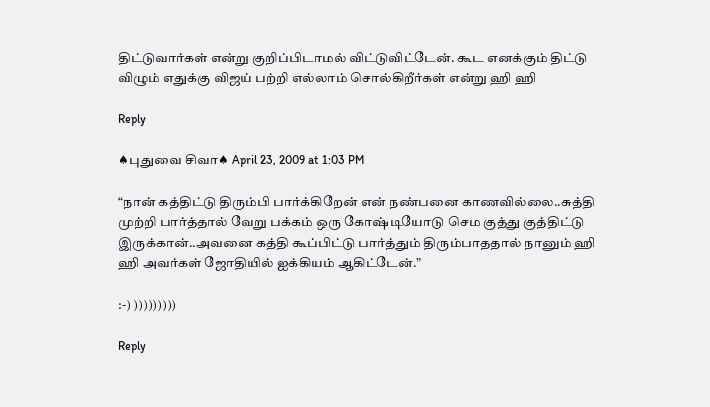திட்டுவார்கள் என்று குறிப்பிடாமல் விட்டுவிட்டேன். கூட எனக்கும் திட்டு விழும் எதுக்கு விஜய் பற்றி எல்லாம் சொல்கிறீர்கள் என்று ஹி ஹி

Reply

♠புதுவை சிவா♠ April 23, 2009 at 1:03 PM

“நான் கத்திட்டு திரும்பி பார்க்கிறேன் என் நண்பனை காணவில்லை..சுத்தி முற்றி பார்த்தால் வேறு பக்கம் ஒரு கோஷ்டியோடு செம குத்து குத்திட்டு இருக்கான்..அவனை கத்தி கூப்பிட்டு பார்த்தும் திரும்பாததால் நானும் ஹி ஹி அவர்கள் ஜோதியில் ஐக்கியம் ஆகிட்டேன்.”

:-) )))))))))

Reply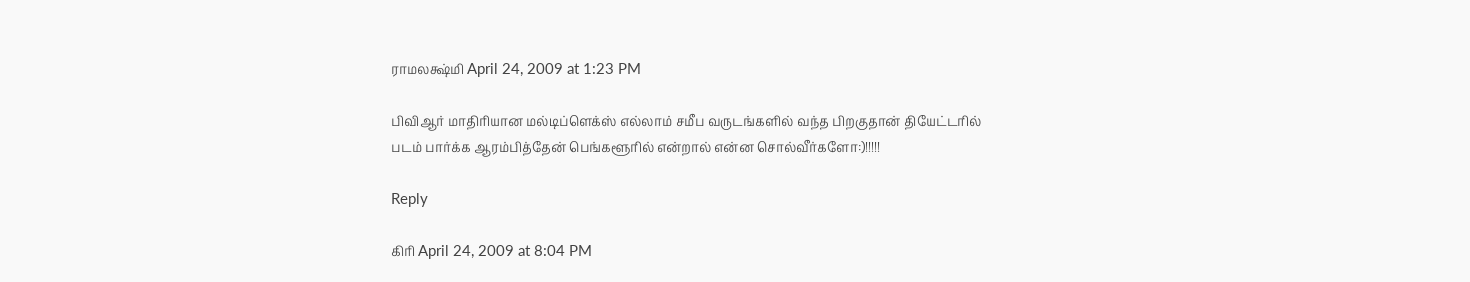ராமலக்ஷ்மி April 24, 2009 at 1:23 PM

பிவிஆர் மாதிரியான மல்டிப்ளெக்ஸ் எல்லாம் சமீப வருடங்களில் வந்த பிறகுதான் தியேட்டரில் படம் பார்க்க ஆரம்பித்தேன் பெங்களூரில் என்றால் என்ன சொல்வீர்களோ:)!!!!!

Reply

கிரி April 24, 2009 at 8:04 PM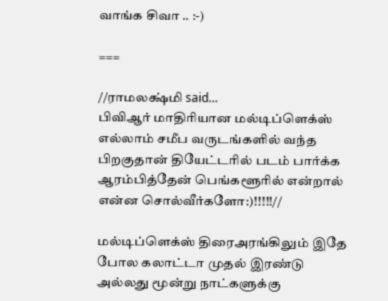வாங்க சிவா .. :-)

===

//ராமலக்ஷ்மி said…
பிவிஆர் மாதிரியான மல்டிப்ளெக்ஸ் எல்லாம் சமீப வருடங்களில் வந்த பிறகுதான் தியேட்டரில் படம் பார்க்க ஆரம்பித்தேன் பெங்களூரில் என்றால் என்ன சொல்வீர்களோ:)!!!!!//

மல்டிப்ளெக்ஸ் திரைஅரங்கிலும் இதே போல கலாட்டா முதல் இரண்டு அல்லது மூன்று நாட்களுக்கு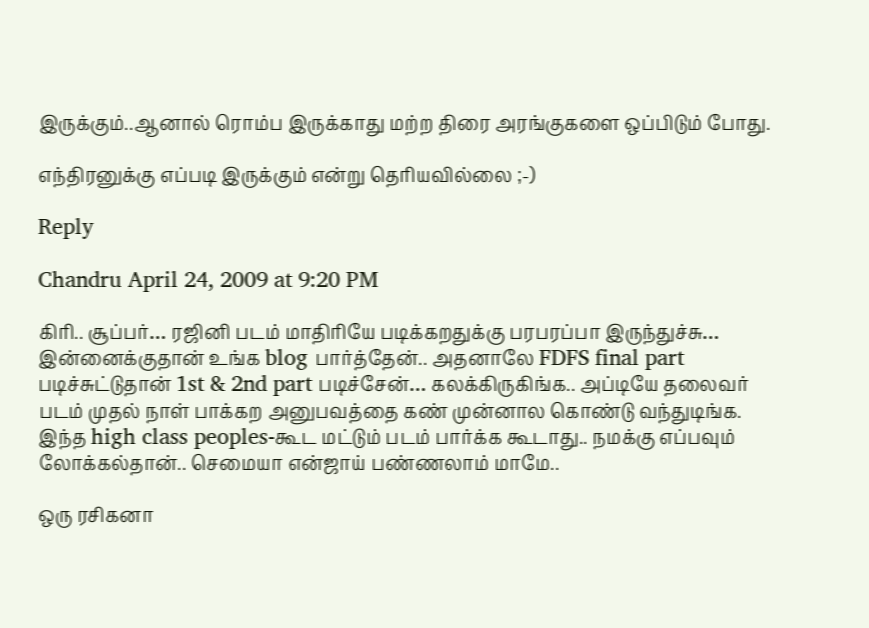இருக்கும்..ஆனால் ரொம்ப இருக்காது மற்ற திரை அரங்குகளை ஒப்பிடும் போது.

எந்திரனுக்கு எப்படி இருக்கும் என்று தெரியவில்லை ;-)

Reply

Chandru April 24, 2009 at 9:20 PM

கிரி.. சூப்பர்… ரஜினி படம் மாதிரியே படிக்கறதுக்கு பரபரப்பா இருந்துச்சு… இன்னைக்குதான் உங்க blog பார்த்தேன்.. அதனாலே FDFS final part படிச்சுட்டுதான் 1st & 2nd part படிச்சேன்… கலக்கிருகிங்க.. அப்டியே தலைவர் படம் முதல் நாள் பாக்கற அனுபவத்தை கண் முன்னால கொண்டு வந்துடிங்க.
இந்த high class peoples-கூட மட்டும் படம் பார்க்க கூடாது.. நமக்கு எப்பவும் லோக்கல்தான்.. செமையா என்ஜாய் பண்ணலாம் மாமே..

ஒரு ரசிகனா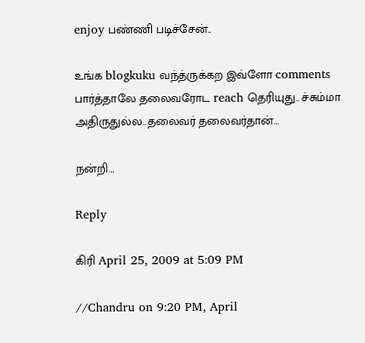enjoy பண்ணி படிச்சேன்..

உங்க blogkuku வந்த்ருக்கற இவ்ளோ comments பார்த்தாலே தலைவரோட reach தெரியுது.. ச்சும்மா அதிருதுல்ல..தலைவர் தலைவர்தான்…

நன்றி…

Reply

கிரி April 25, 2009 at 5:09 PM

//Chandru on 9:20 PM, April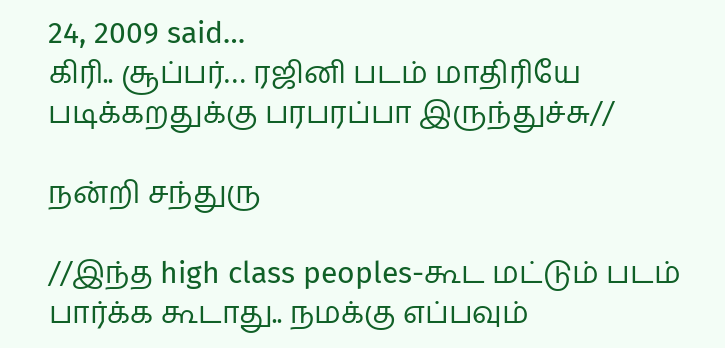24, 2009 said…
கிரி.. சூப்பர்… ரஜினி படம் மாதிரியே படிக்கறதுக்கு பரபரப்பா இருந்துச்சு//

நன்றி சந்துரு

//இந்த high class peoples-கூட மட்டும் படம் பார்க்க கூடாது.. நமக்கு எப்பவும்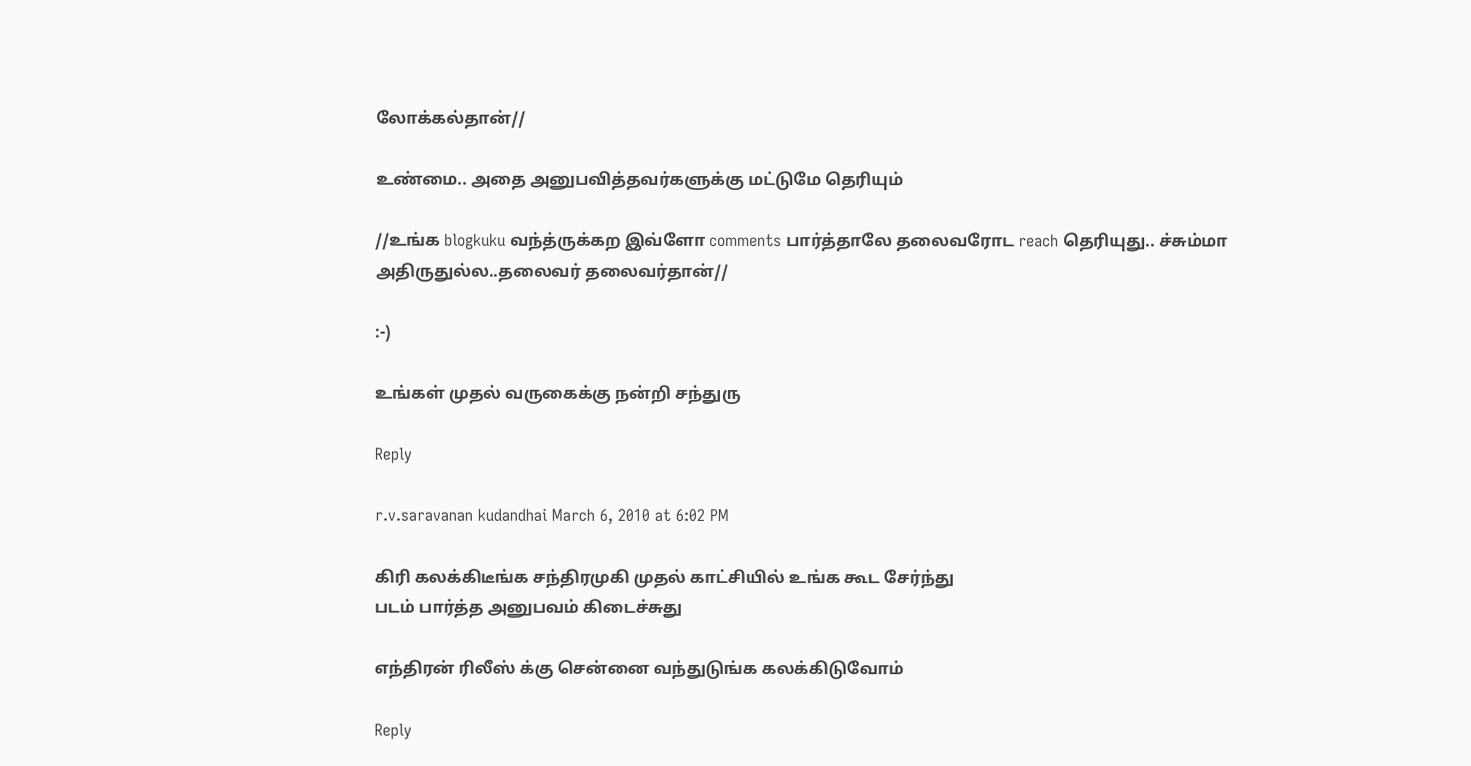லோக்கல்தான்//

உண்மை.. அதை அனுபவித்தவர்களுக்கு மட்டுமே தெரியும்

//உங்க blogkuku வந்த்ருக்கற இவ்ளோ comments பார்த்தாலே தலைவரோட reach தெரியுது.. ச்சும்மா அதிருதுல்ல..தலைவர் தலைவர்தான்//

:-)

உங்கள் முதல் வருகைக்கு நன்றி சந்துரு

Reply

r.v.saravanan kudandhai March 6, 2010 at 6:02 PM

கிரி கலக்கிடீங்க சந்திரமுகி முதல் காட்சியில் உங்க கூட சேர்ந்து
படம் பார்த்த அனுபவம் கிடைச்சுது

எந்திரன் ரிலீஸ் க்கு சென்னை வந்துடுங்க கலக்கிடுவோம்

Reply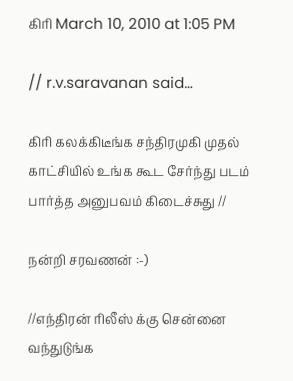கிரி March 10, 2010 at 1:05 PM

// r.v.saravanan said…

கிரி கலக்கிடீங்க சந்திரமுகி முதல் காட்சியில் உங்க கூட சேர்ந்து படம் பார்த்த அனுபவம் கிடைச்சுது //

நன்றி சரவணன் :-)

//எந்திரன் ரிலீஸ் க்கு சென்னை வந்துடுங்க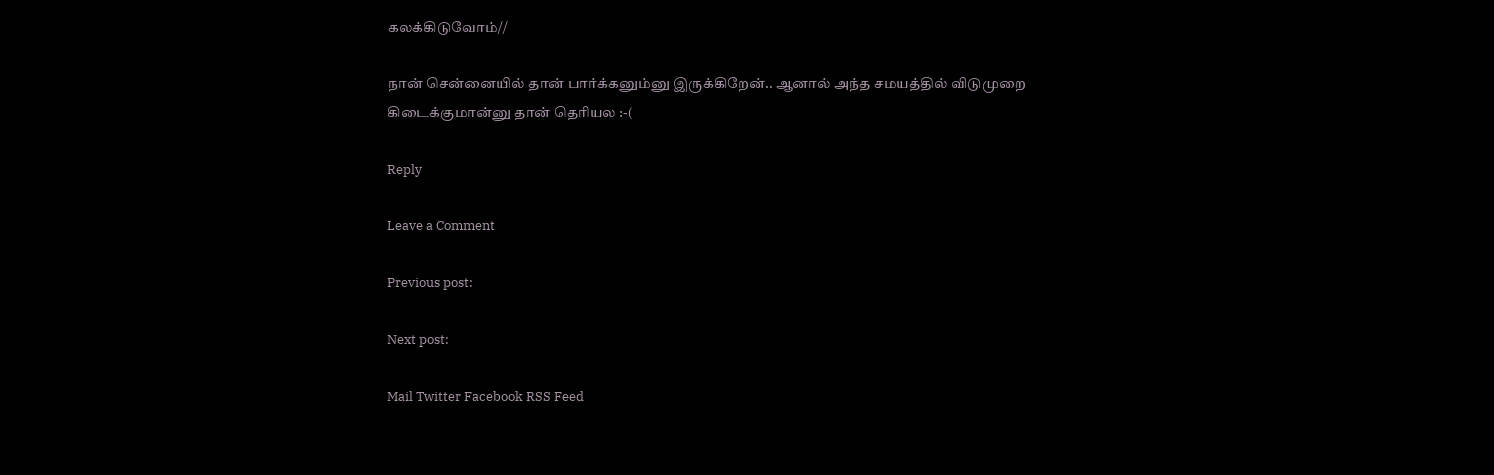கலக்கிடுவோம்//

நான் சென்னையில் தான் பார்க்கனும்னு இருக்கிறேன்.. ஆனால் அந்த சமயத்தில் விடுமுறை கிடைக்குமான்னு தான் தெரியல :-(

Reply

Leave a Comment

Previous post:

Next post:

Mail Twitter Facebook RSS Feed